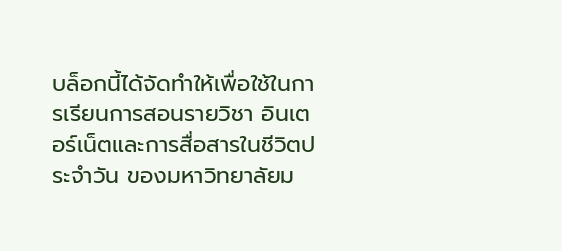บล็อกนี้ได้จัดทำให้เพื่อใช้ในการเรียนการสอนรายวิชา อินเตอร์เน็ตและการสื่อสารในชีวิตประจำวัน ของมหาวิทยาลัยม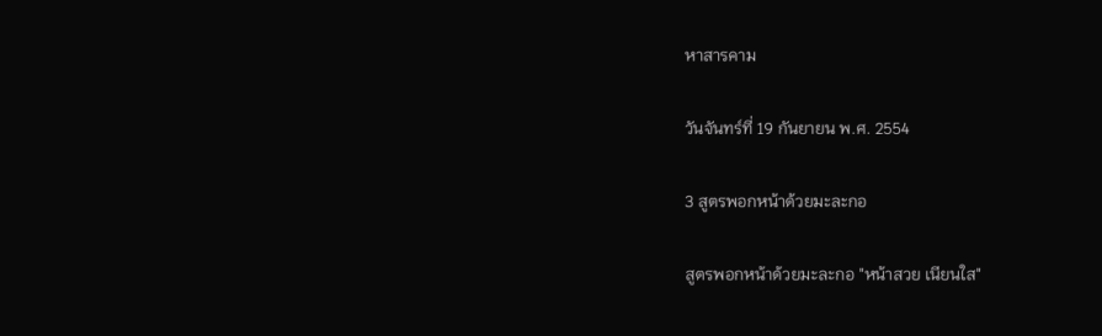หาสารคาม

วันจันทร์ที่ 19 กันยายน พ.ศ. 2554

3 สูตรพอกหน้าด้วยมะละกอ

สูตรพอกหน้าด้วยมะละกอ "หน้าสวย เนียนใส"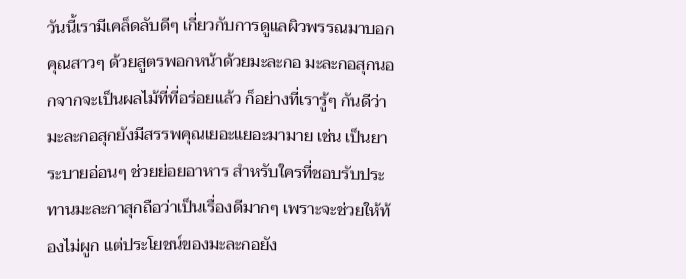วันนี้เรามีเคล็ดลับดีๆ เกี่ยวกับการดูแลผิวพรรณมาบอกคุณสาวๆ ด้วยสูตรพอกหน้าด้วยมะละกอ มะละกอสุกนอกจากจะเป็นผลไม้ที่ที่อร่อยแล้ว ก็อย่างที่เรารู้ๆ กันดีว่ามะละกอสุกยังมีสรรพคุณเยอะแยอะมามาย เช่น เป็นยาระบายอ่อนๆ ช่วยย่อยอาหาร สำหรับใครที่ชอบรับประทานมะละกาสุกถือว่าเป็นเรื่องดีมากๆ เพราะจะช่วยให้ท้องไม่ผูก แต่ประโยชน์ของมะละกอยัง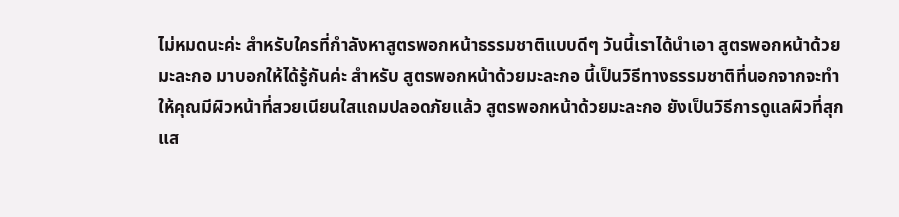ไม่หมดนะค่ะ สำหรับใครที่กำลังหาสูตรพอกหน้าธรรมชาติแบบดีๆ วันนี้เราได้นำเอา สูตรพอกหน้าด้วยมะละกอ มาบอกให้ได้รู้กันค่ะ สำหรับ สูตรพอกหน้าด้วยมะละกอ นี้เป็นวิธีทางธรรมชาติที่นอกจากจะทำให้คุณมีผิวหน้าที่สวยเนียนใสแถมปลอดภัยแล้ว สูตรพอกหน้าด้วยมะละกอ ยังเป็นวิธีการดูแลผิวที่สุกแส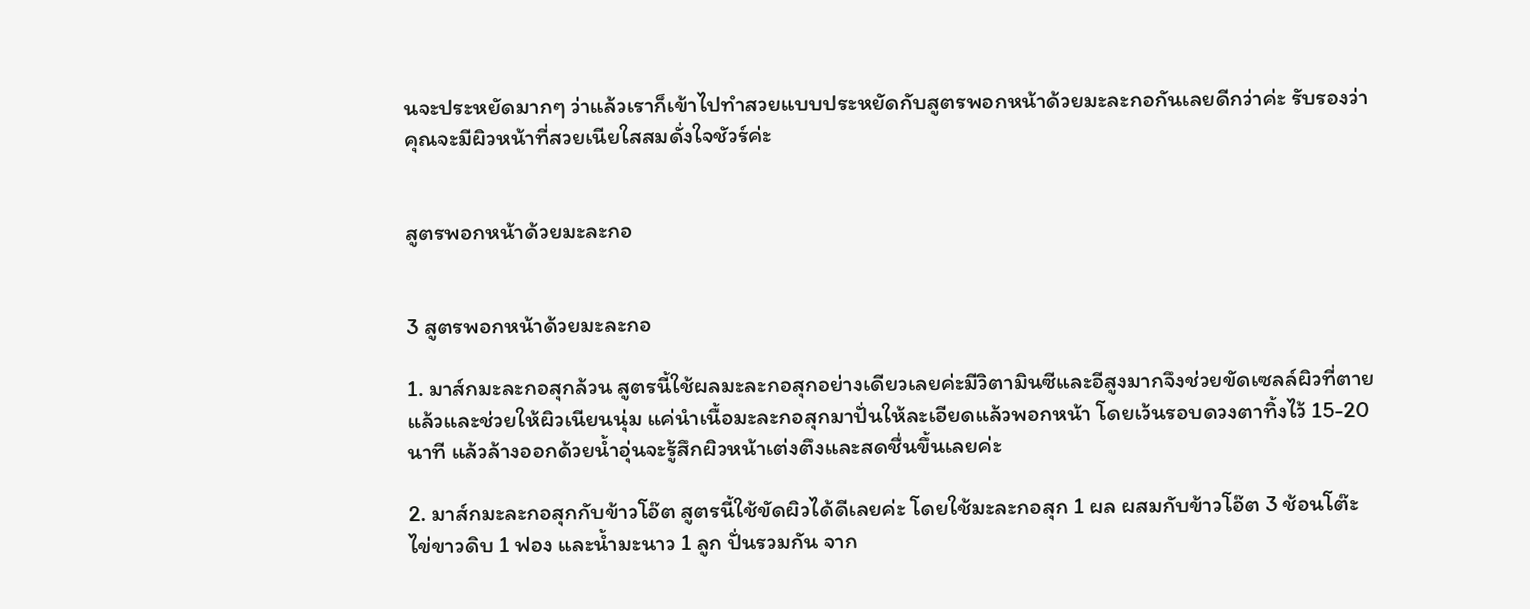นจะประหยัดมากๆ ว่าแล้วเราก็เข้าไปทำสวยแบบประหยัดกับสูตรพอกหน้าด้วยมะละกอกันเลยดีกว่าค่ะ รับรองว่าคุณจะมีผิวหน้าที่สวยเนียใสสมดั่งใจชัวร์ค่ะ


สูตรพอกหน้าด้วยมะละกอ


3 สูตรพอกหน้าด้วยมะละกอ

1. มาส์กมะละกอสุกล้วน สูตรนี้ใช้ผลมะละกอสุกอย่างเดียวเลยค่ะมีวิตามินซีและอีสูงมากจึงช่วยขัดเซลล์ผิวที่ตายแล้วและช่วยให้ผิวเนียนนุ่ม แค่นำเนื้อมะละกอสุกมาปั่นให้ละเอียดแล้วพอกหน้า โดยเว้นรอบดวงตาทิ้งไว้ 15-20 นาที แล้วล้างออกด้วยน้ำอุ่นจะรู้สึกผิวหน้าเต่งตึงและสดชื่นขึ้นเลยค่ะ

2. มาส์กมะละกอสุกกับข้าวโอ๊ต สูตรนี้ใช้ขัดผิวได้ดีเลยค่ะ โดยใช้มะละกอสุก 1 ผล ผสมกับข้าวโอ๊ต 3 ช้อนโต๊ะ ไข่ขาวดิบ 1 ฟอง และน้ำมะนาว 1 ลูก ปั่นรวมกัน จาก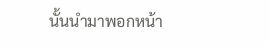นั้นนำมาพอกหน้า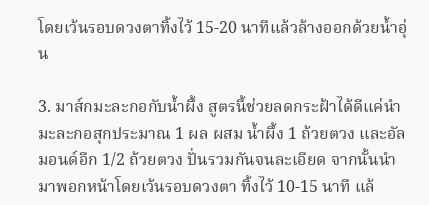โดยเว้นรอบดวงตาทิ้งไว้ 15-20 นาทีแล้วล้างออกด้วยน้ำอุ่น

3. มาส์กมะละกอกับน้ำผึ้ง สูตรนี้ช่วยลดกระฝ้าได้ดีแค่นำมะละกอสุกประมาณ 1 ผล ผสม น้ำผึ้ง 1 ถ้วยตวง และอัลมอนด์อีก 1/2 ถ้วยตวง ปั่นรวมกันจนละเอียด จากนั้นนำมาพอกหน้าโดยเว้นรอบดวงตา ทิ้งไว้ 10-15 นาที แล้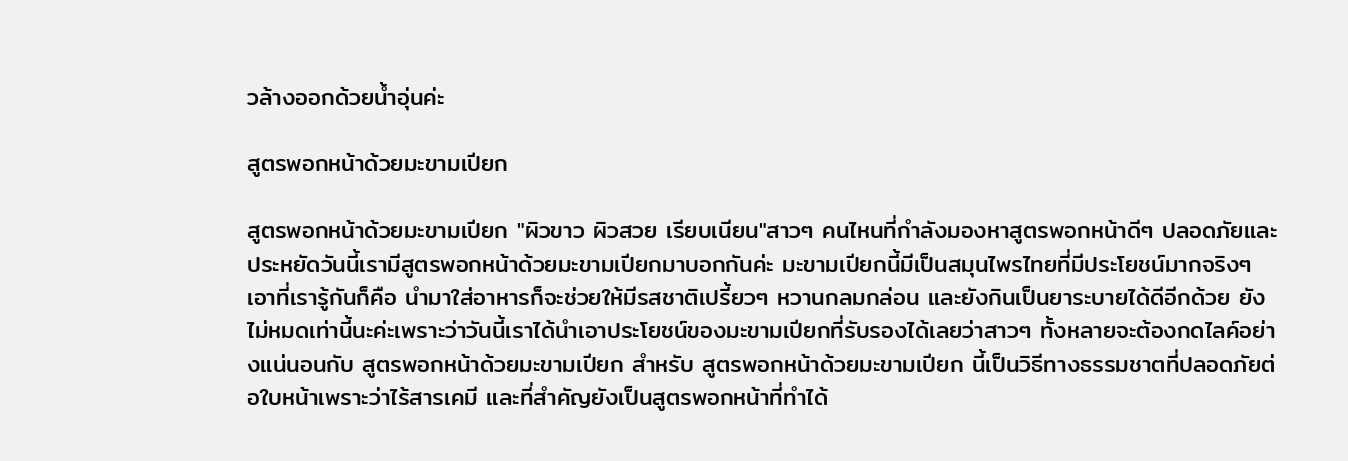วล้างออกด้วยน้ำอุ่นค่ะ

สูตรพอกหน้าด้วยมะขามเปียก

สูตรพอกหน้าด้วยมะขามเปียก "ผิวขาว ผิวสวย เรียบเนียน"สาวๆ คนไหนที่กำลังมองหาสูตรพอกหน้าดีๆ ปลอดภัยและประหยัดวันนี้เรามีสูตรพอกหน้าด้วยมะขามเปียกมาบอกกันค่ะ มะขามเปียกนี้มีเป็นสมุนไพรไทยที่มีประโยชน์มากจริงๆ เอาที่เรารู้กันก็คือ นำมาใส่อาหารก็จะช่วยให้มีรสชาติเปรี้ยวๆ หวานกลมกล่อน และยังกินเป็นยาระบายได้ดีอีกด้วย ยังไม่หมดเท่านี้นะค่ะเพราะว่าวันนี้เราได้นำเอาประโยชน์ของมะขามเปียกที่รับรองได้เลยว่าสาวๆ ทั้งหลายจะต้องกดไลค์อย่างแน่นอนกับ สูตรพอกหน้าด้วยมะขามเปียก สำหรับ สูตรพอกหน้าด้วยมะขามเปียก นี้เป็นวิธีทางธรรมชาตที่ปลอดภัยต่อใบหน้าเพราะว่าไร้สารเคมี และที่สำคัญยังเป็นสูตรพอกหน้าที่ทำได้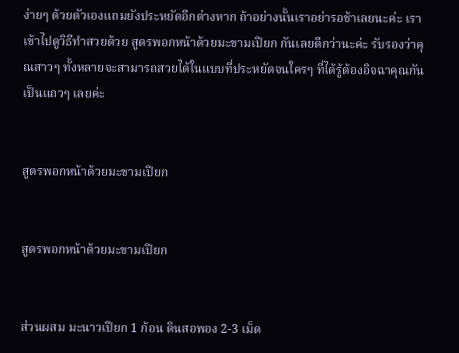ง่ายๆ ด้วยตัวเองแถมยังประหยัดอีกต่างหาก ถ้าอย่างนั้นเราอย่ารอช้าเลยนะค่ะ เราเข้าไปดูวิธีทำสวยด้วย สูตรพอกหน้าด้วยมะขามเปียก กันเลยดีกว่านะค่ะ รับรองว่าคุณสาวๆ ทั้งหลายจะสามารถสวยได้ในแบบที่ประหยัดจนใครๆ ที่ได้รู้ต้องอิจฉาคุณกันเป็นแถวๆ เลยค่ะ


สูตรพอกหน้าด้วยมะขามเปียก


สูตรพอกหน้าด้วยมะขามเปียก


ส่วนผสม มะนาวเปียก 1 ก้อน ดินสอพอง 2-3 เม็ด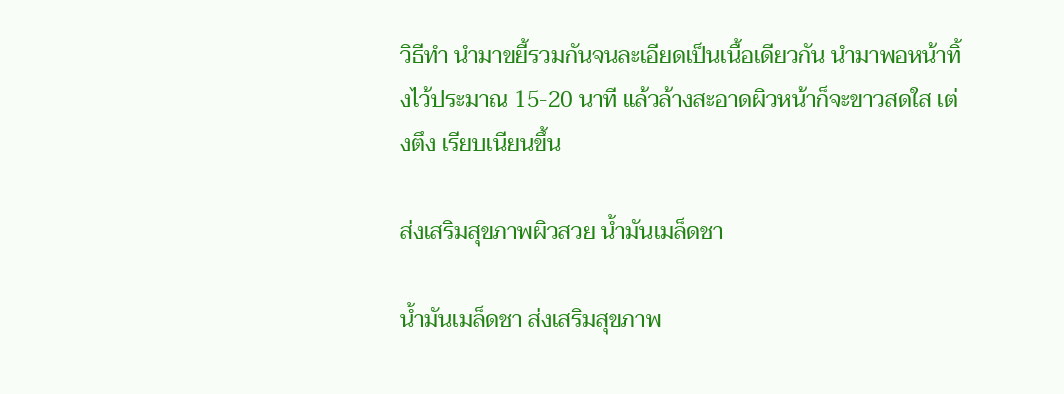วิธีทำ นำมาขยี้รวมกันจนละเอียดเป็นเนื้อเดียวกัน นำมาพอหน้าทิ้งไว้ประมาณ 15-20 นาที แล้วล้างสะอาดผิวหน้าก็จะขาวสดใส เต่งตึง เรียบเนียนขึ้น

ส่งเสริมสุขภาพผิวสวย น้ำมันเมล็ดชา

น้ำมันเมล็ดชา ส่งเสริมสุขภาพ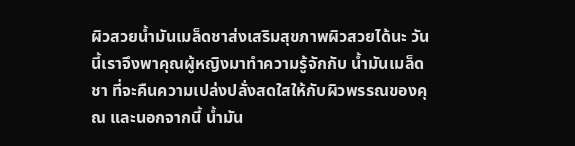ผิวสวยน้ำมันเมล็ดชาส่งเสริมสุขภาพผิวสวยได้นะ วันนี้เราจึงพาคุณผู้หญิงมาทำความรู้จักกับ น้ำมันเมล็ดชา ที่จะคืนความเปล่งปลั่งสดใสให้กับผิวพรรณของคุณ และนอกจากนี้ น้ำมัน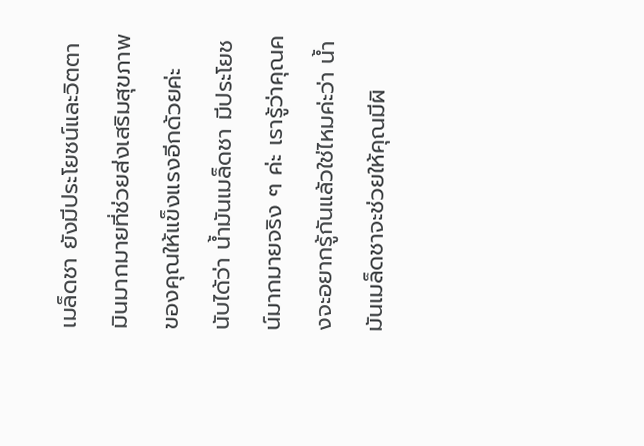เมล็ดชา ยังมีประโยชน์และวิตตามินมากมายที่ช่วยส่งเสริมสุขภาพของคุณให้แข็งแรงอีกด้วยค่ะ นับได้ว่า น้ำมันเมล็ดชา มีประโยชน์มากมายจริง ๆ ค่ะ เรารู้ว่าคุณคงจะอยากรู้กันแล้วใช่ไหมค่ะว่า น้ำมันเมล็ดชาจะช่วยให้คุณมีผิ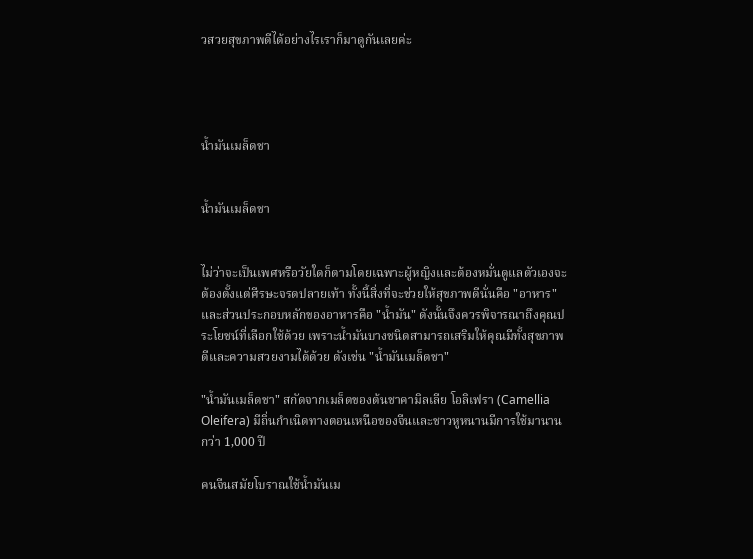วสวยสุขภาพดีได้อย่างไรเราก็มาดูกันเลยค่ะ




น้ำมันเมล็ดชา


น้ำมันเมล็ดชา


ไม่ว่าจะเป็นเพศหรือวัยใดก็ตามโดยเฉพาะผู้หญิงและต้องหมั่นดูแลตัวเองจะต้องตั้งแต่ศีรษะจรดปลายเท้า ทั้งนี้สิ่งที่จะช่วยให้สุขภาพดีนั่นคือ "อาหาร" และส่วนประกอบหลักของอาหารคือ "น้ำมัน" ดังนั้นจึงควรพิจารณาถึงคุณประโยชน์ที่เลือกใช้ด้วย เพราะน้ำมันบางชนิดสามารถเสริมให้คุณมีทั้งสุขภาพดีและความสวยงามได้ด้วย ดังเช่น "น้ำมันเมล็ดชา"

"น้ำมันเมล็ดชา" สกัดจากเมล็ดของต้นชาคามิลเลีย โอลิเฟรา (Camellia Oleifera) มีถิ่นกำเนิดทางตอนเหนือของจีนและชาวหูหนานมีการใช้มานานกว่า 1,000 ปี

คนจีนสมัยโบราณใช้น้ำมันเม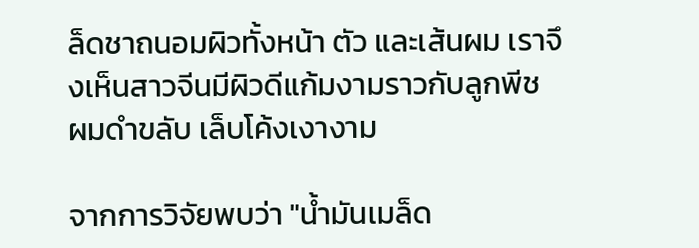ล็ดชาถนอมผิวทั้งหน้า ตัว และเส้นผม เราจึงเห็นสาวจีนมีผิวดีแก้มงามราวกับลูกพีช ผมดำขลับ เล็บโค้งเงางาม

จากการวิจัยพบว่า "น้ำมันเมล็ด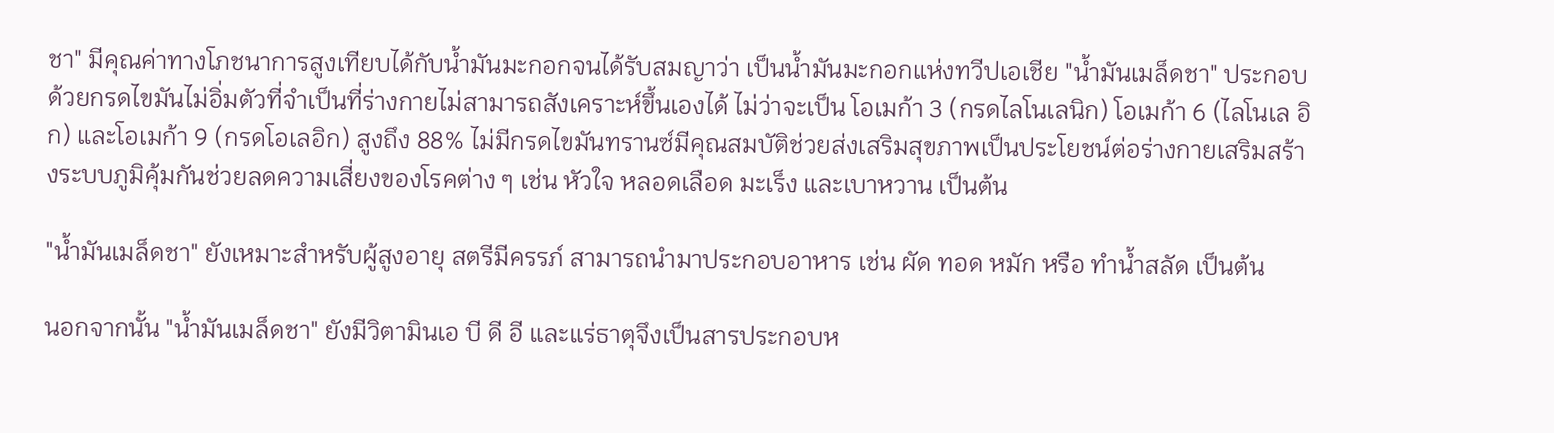ชา" มีคุณค่าทางโภชนาการสูงเทียบได้กับน้ำมันมะกอกจนได้รับสมญาว่า เป็นน้ำมันมะกอกแห่งทวีปเอเชีย "น้ำมันเมล็ดชา" ประกอบด้วยกรดไขมันไม่อิ่มตัวที่จำเป็นที่ร่างกายไม่สามารถสังเคราะห์ขึ้นเองได้ ไม่ว่าจะเป็น โอเมก้า 3 (กรดไลโนเลนิก) โอเมก้า 6 (ไลโนเล อิก) และโอเมก้า 9 (กรดโอเลอิก) สูงถึง 88% ไม่มีกรดไขมันทรานซ์มีคุณสมบัติช่วยส่งเสริมสุขภาพเป็นประโยชน์ต่อร่างกายเสริมสร้างระบบภูมิคุ้มกันช่วยลดความเสี่ยงของโรคต่าง ๆ เช่น หัวใจ หลอดเลือด มะเร็ง และเบาหวาน เป็นต้น

"น้ำมันเมล็ดชา" ยังเหมาะสำหรับผู้สูงอายุ สตรีมีครรภ์ สามารถนำมาประกอบอาหาร เช่น ผัด ทอด หมัก หรือ ทำน้ำสลัด เป็นต้น

นอกจากนั้น "น้ำมันเมล็ดชา" ยังมีวิตามินเอ บี ดี อี และแร่ธาตุจึงเป็นสารประกอบห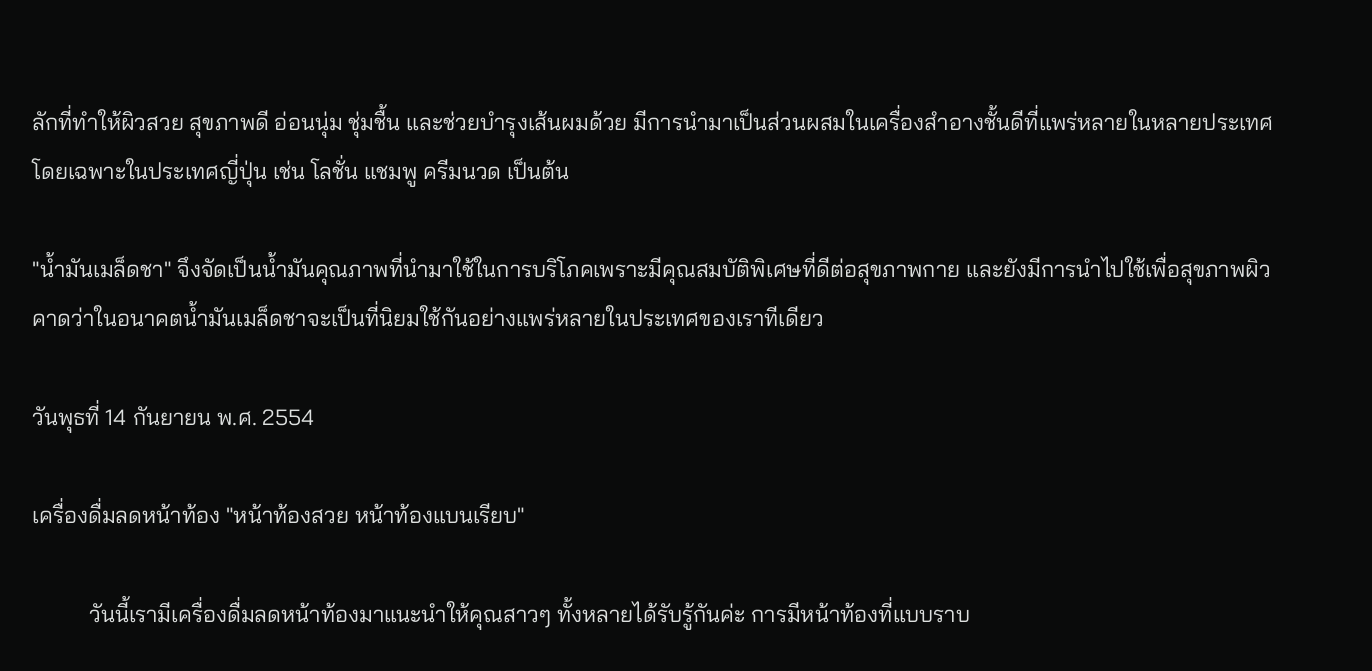ลักที่ทำให้ผิวสวย สุขภาพดี อ่อนนุ่ม ชุ่มชื้น และช่วยบำรุงเส้นผมด้วย มีการนำมาเป็นส่วนผสมในเครื่องสำอางชั้นดีที่แพร่หลายในหลายประเทศ โดยเฉพาะในประเทศญี่ปุ่น เช่น โลชั่น แชมพู ครีมนวด เป็นต้น

"น้ำมันเมล็ดชา" จึงจัดเป็นน้ำมันคุณภาพที่นำมาใช้ในการบริโภคเพราะมีคุณสมบัติพิเศษที่ดีต่อสุขภาพกาย และยังมีการนำไปใช้เพื่อสุขภาพผิวคาดว่าในอนาคตน้ำมันเมล็ดชาจะเป็นที่นิยมใช้กันอย่างแพร่หลายในประเทศของเราทีเดียว

วันพุธที่ 14 กันยายน พ.ศ. 2554

เครื่องดื่มลดหน้าท้อง "หน้าท้องสวย หน้าท้องแบนเรียบ"

          วันนี้เรามีเครื่องดื่มลดหน้าท้องมาแนะนำให้คุณสาวๆ ทั้งหลายได้รับรู้กันค่ะ การมีหน้าท้องที่แบบราบ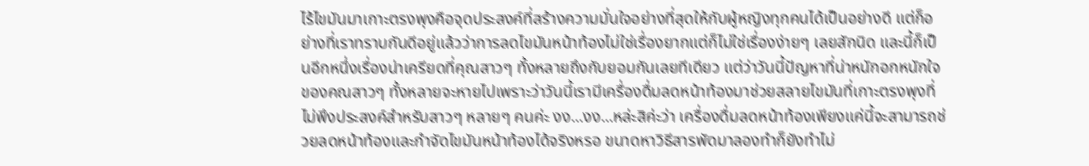ไร้ไขมันมาเกาะตรงพุงคือจุดประสงค์ที่สร้างความมั่นใจอย่างที่สุดให้กับผู้หญิงทุกคนได้เป็นอย่างดี แต่ก็อย่างที่เราทราบกันดีอยู่แล้วว่าการลดไขมันหน้าท้องไม่ใช่เรื่องยากแต่ก็ไม่ใช่เรื่องง่ายๆ เลยสักนิด และนี้ก็เป็นอีกหนึ่งเรื่องน่าเครียดที่คุณสาวๆ ทั้งหลายถึงกับยอมกันเลยทีเดียว แต่ว่าวันนี้ปัญหาที่น่าหนักอกหนักใจของคณสาวๆ ทั้งหลายจะหายไปเพราะว่าวันนี้เรามีเครื่องดื่มลดหน้าท้องมาช่วยสลายไขมันที่เกาะตรงพุงที่ไม่พึงประสงค์สำหรับสาวๆ หลายๆ คนค่ะ งง...งง...หล่ะสิค่ะว่า เครื่องดื่มลดหน้าท้องเพียงแค่นี้จะสามารถช่วยลดหน้าท้องและกำจัดไขมันหน้าท้องได้จริงหรอ ขนาดหาวิธีสารพัดมาลองทำก็ยังทำไม่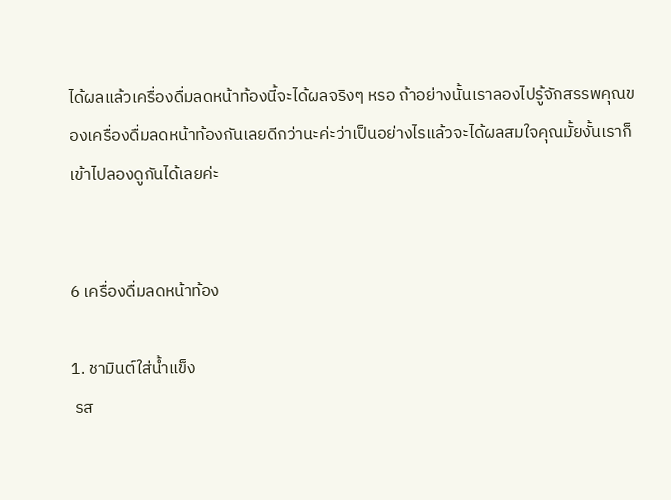ได้ผลแล้วเครื่องดื่มลดหน้าท้องนี้จะได้ผลจริงๆ หรอ ถ้าอย่างนั้นเราลองไปรู้จักสรรพคุณของเครื่องดื่มลดหน้าท้องกันเลยดีกว่านะค่ะว่าเป็นอย่างไรแล้วจะได้ผลสมใจคุณมั้ยงั้นเราก็เข้าไปลองดูกันได้เลยค่ะ


6 เครื่องดื่มลดหน้าท้อง

1. ชามินต์ใส่น้ำแข็ง
 รส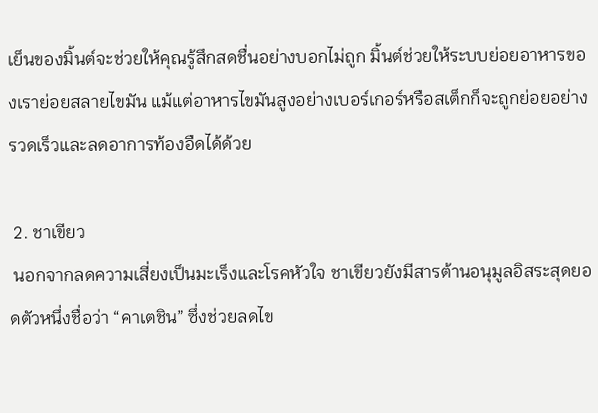เย็นของมิ้นต์จะช่วยให้คุณรู้สึกสดชื่นอย่างบอกไม่ถูก มิ้นต์ช่วยให้ระบบย่อยอาหารของเราย่อยสลายไขมัน แม้แต่อาหารไขมันสูงอย่างเบอร์เกอร์หรือสเต็กก็จะถูกย่อยอย่างรวดเร็วและลดอาการท้องอืดได้ด้วย

 2. ชาเขียว
 นอกจากลดความเสี่ยงเป็นมะเร็งและโรคหัวใจ ชาเขียวยังมีสารต้านอนุมูลอิสระสุดยอดตัวหนึ่งชื่อว่า “คาเตชิน” ซึ่งช่วยลดไข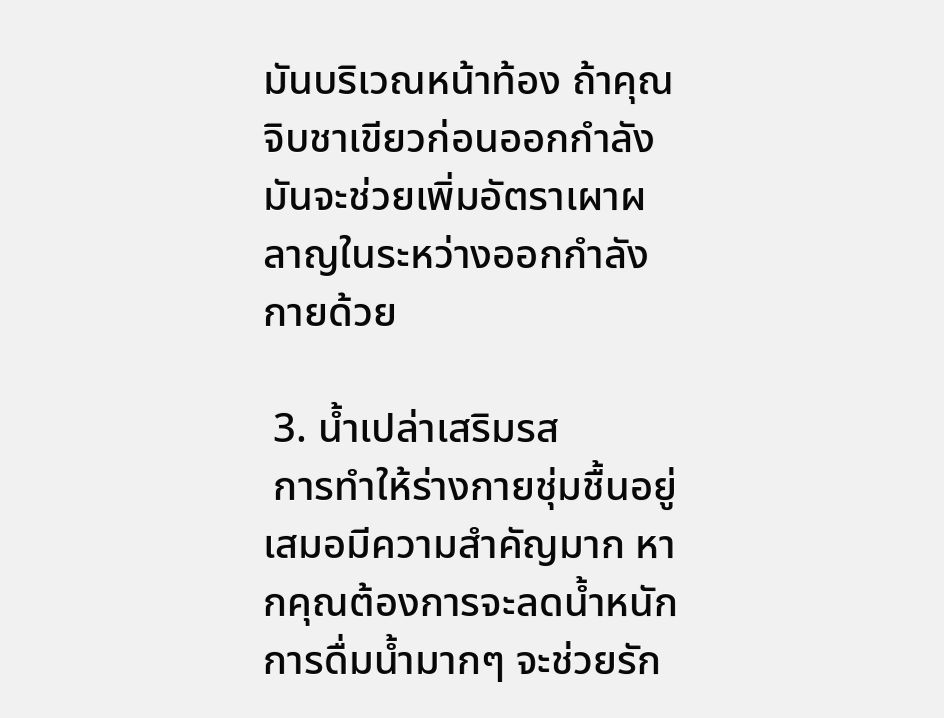มันบริเวณหน้าท้อง ถ้าคุณจิบชาเขียวก่อนออกกำลังมันจะช่วยเพิ่มอัตราเผาผลาญในระหว่างออกกำลังกายด้วย

 3. น้ำเปล่าเสริมรส
 การทำให้ร่างกายชุ่มชื้นอยู่เสมอมีความสำคัญมาก หากคุณต้องการจะลดน้ำหนักการดื่มน้ำมากๆ จะช่วยรัก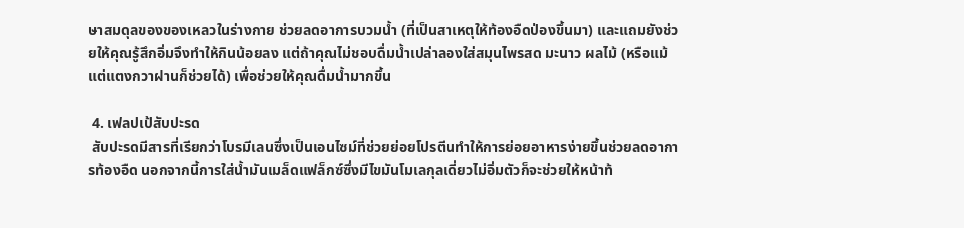ษาสมดุลของของเหลวในร่างกาย ช่วยลดอาการบวมน้ำ (ที่เป็นสาเหตุให้ท้องอืดป่องขึ้นมา) และแถมยังช่วยให้คุณรู้สึกอิ่มจึงทำให้กินน้อยลง แต่ถ้าคุณไม่ชอบดื่มน้ำเปล่าลองใส่สมุนไพรสด มะนาว ผลไม้ (หรือแม้แต่แตงกวาฝานก็ช่วยได้) เพื่อช่วยให้คุณดื่มน้ำมากขึ้น

 4. เฟลปเป้สับปะรด
 สับปะรดมีสารที่เรียกว่าโบรมีเลนซึ่งเป็นเอนไซม์ที่ช่วยย่อยโปรตีนทำให้การย่อยอาหารง่ายขึ้นช่วยลดอาการท้องอืด นอกจากนี้การใส่น้ำมันเมล็ดแฟล็กซ์ซึ่งมีไขมันโมเลกุลเดี่ยวไม่อิ่มตัวก็จะช่วยให้หน้าท้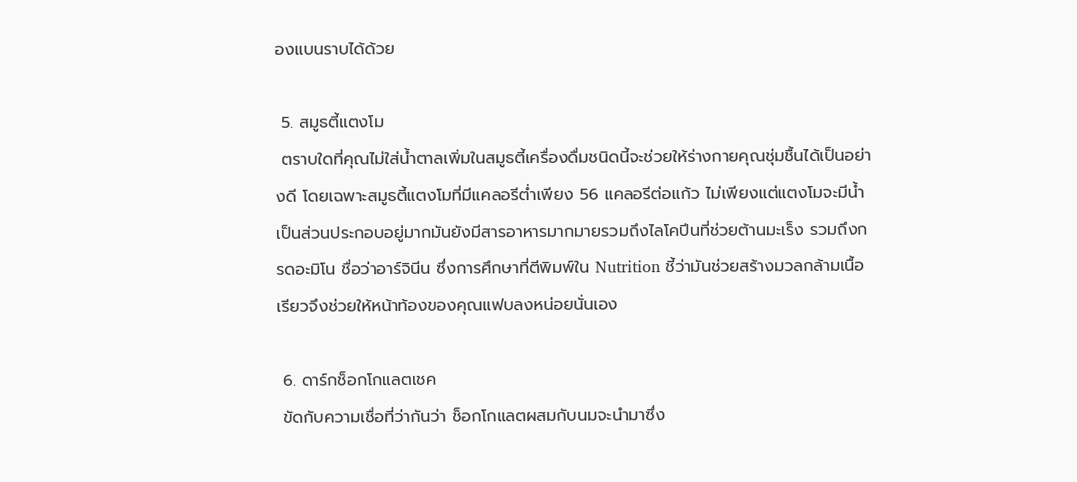องแบนราบได้ด้วย

 5. สมูธตี้แตงโม
 ตราบใดที่คุณไม่ใส่น้ำตาลเพิ่มในสมูธตี้เครื่องดื่มชนิดนี้จะช่วยให้ร่างกายคุณชุ่มชื้นได้เป็นอย่างดี โดยเฉพาะสมูธตี้แตงโมที่มีแคลอรีต่ำเพียง 56 แคลอรีต่อแก้ว ไม่เพียงแต่แตงโมจะมีน้ำเป็นส่วนประกอบอยู่มากมันยังมีสารอาหารมากมายรวมถึงไลโคปีนที่ช่วยต้านมะเร็ง รวมถึงกรดอะมิโน ชื่อว่าอาร์จินีน ซึ่งการศึกษาที่ตีพิมพ์ใน Nutrition ชี้ว่ามันช่วยสร้างมวลกล้ามเนื้อเรียวจึงช่วยให้หน้าท้องของคุณแฟบลงหน่อยนั่นเอง

 6. ดาร์กช็อกโกแลตเชค
 ขัดกับความเชื่อที่ว่ากันว่า ช็อกโกแลตผสมกับนมจะนำมาซึ่ง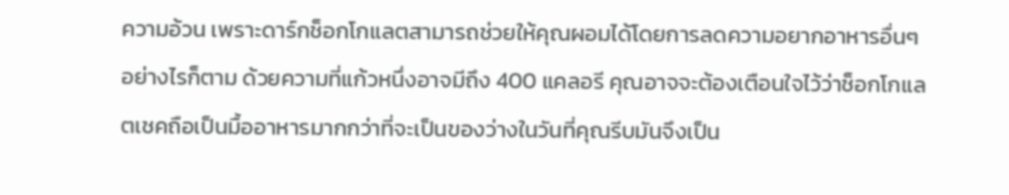ความอ้วน เพราะดาร์กช็อกโกแลตสามารถช่วยให้คุณผอมได้โดยการลดความอยากอาหารอื่นๆ อย่างไรก็ตาม ด้วยความที่แก้วหนึ่งอาจมีถึง 400 แคลอรี คุณอาจจะต้องเตือนใจไว้ว่าช็อกโกแลตเชคถือเป็นมื้ออาหารมากกว่าที่จะเป็นของว่างในวันที่คุณรีบมันจึงเป็น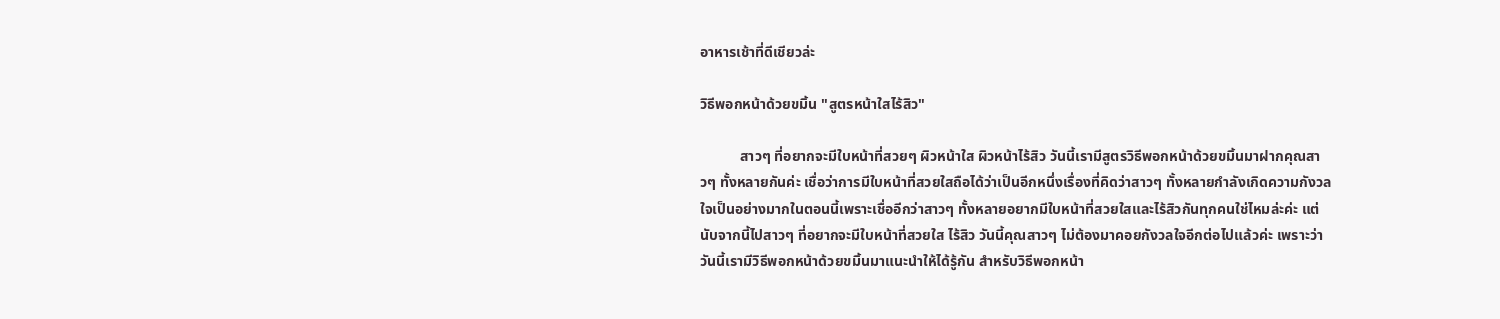อาหารเช้าที่ดีเชียวล่ะ

วิธีพอกหน้าด้วยขมิ้น "สูตรหน้าใสไร้สิว"

           สาวๆ ที่อยากจะมีใบหน้าที่สวยๆ ผิวหน้าใส ผิวหน้าไร้สิว วันนี้เรามีสูตรวิธีพอกหน้าด้วยขมิ้นมาฝากคุณสาวๆ ทั้งหลายกันค่ะ เชื่อว่าการมีใบหน้าที่สวยใสถือได้ว่าเป็นอีกหนึ่งเรื่องที่คิดว่าสาวๆ ทั้งหลายกำลังเกิดความกังวลใจเป็นอย่างมากในตอนนี้เพราะเชื่ออีกว่าสาวๆ ทั้งหลายอยากมีใบหน้าที่สวยใสและไร้สิวกันทุกคนใช่ไหมล่ะค่ะ แต่นับจากนี้ไปสาวๆ ที่อยากจะมีใบหน้าที่สวยใส ไร้สิว วันนี้คุณสาวๆ ไม่ต้องมาคอยกังวลใจอีกต่อไปแล้วค่ะ เพราะว่าวันนี้เรามีวิธีพอกหน้าด้วยขมิ้นมาแนะนำให้ได้รู้กัน สำหรับวิธีพอกหน้า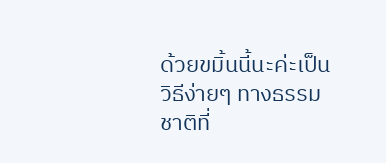ด้วยขมิ้นนี้นะค่ะเป็นวิธีง่ายๆ ทางธรรมชาติที่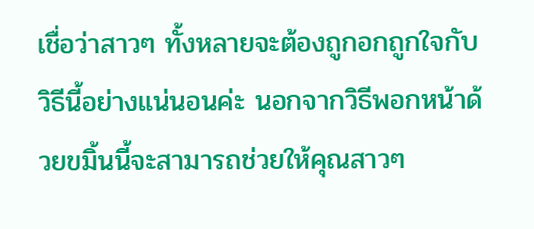เชื่อว่าสาวๆ ทั้งหลายจะต้องถูกอกถูกใจกับวิธีนี้อย่างแน่นอนค่ะ นอกจากวิธีพอกหน้าด้วยขมิ้นนี้จะสามารถช่วยให้คุณสาวๆ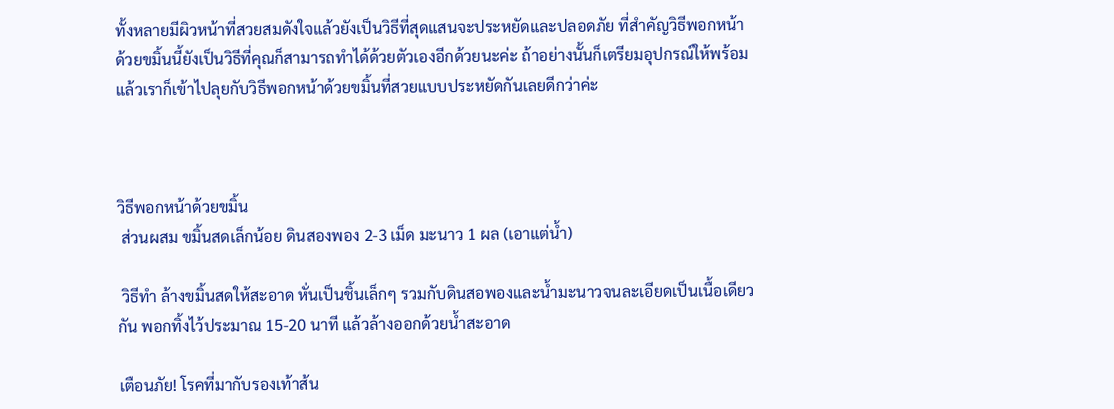ทั้งหลายมีผิวหน้าที่สวยสมดังใจแล้วยังเป็นวิธีที่สุดแสนจะประหยัดและปลอดภัย ที่สำคัญวิธีพอกหน้าด้วยขมิ้นนี้ยังเป็นวิธีที่คุณก็สามารถทำได้ด้วยตัวเองอีกด้วยนะค่ะ ถ้าอย่างนั้นก็เตรียมอุปกรณ์ให้พร้อมแล้วเราก็เข้าไปลุยกับวิธีพอกหน้าด้วยขมิ้นที่สวยแบบประหยัดกันเลยดีกว่าค่ะ



วิธีพอกหน้าด้วยขมิ้น
 ส่วนผสม ขมิ้นสดเล็กน้อย ดินสองพอง 2-3 เม็ด มะนาว 1 ผล (เอาแต่น้ำ)

 วิธีทำ ล้างขมิ้นสดให้สะอาด หั่นเป็นชิ้นเล็กๆ รวมกับดินสอพองและน้ำมะนาวจนละเอียดเป็นเนื้อเดียวกัน พอกทิ้งไว้ประมาณ 15-20 นาที แล้วล้างออกด้วยน้ำสะอาด

เตือนภัย! โรคที่มากับรองเท้าส้น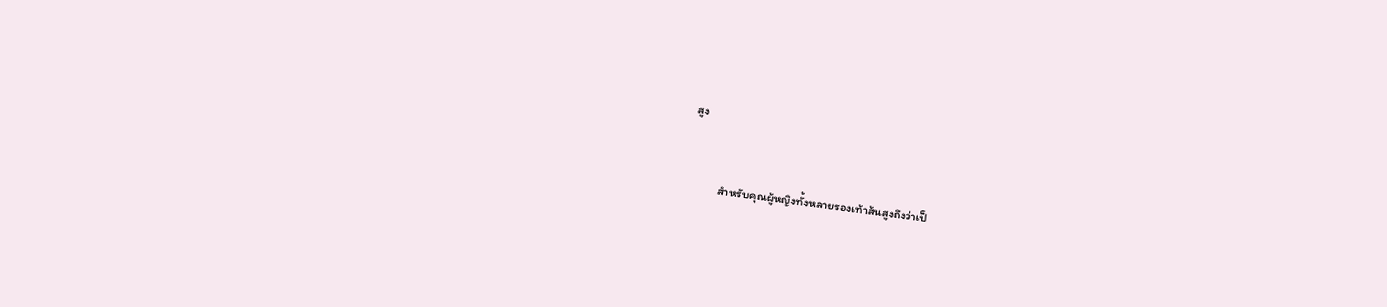สูง


           สำหรับคุณผู้หญิงทั้งหลายรองเท้าส้นสูงถึงว่าเป็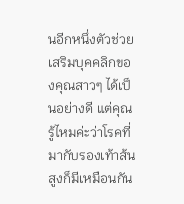นอีกหนึ่งตัวช่วยเสริมบุคคลิกของคุณสาวๆ ได้เป็นอย่างดี แต่คุณรู้ไหมค่ะว่าโรคที่มากับรองเท้าส้นสูงก็มีเหมือนกัน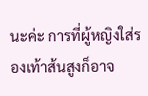นะค่ะ การที่ผู้หญิงใส่รองเท้าส้นสูงก็อาจ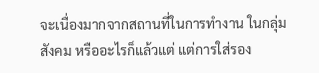จะเนื่องมากจากสถานที่ในการทำงาน ในกลุ่มสังคม หรืออะไรก็แล้วแต่ แต่การใส่รอง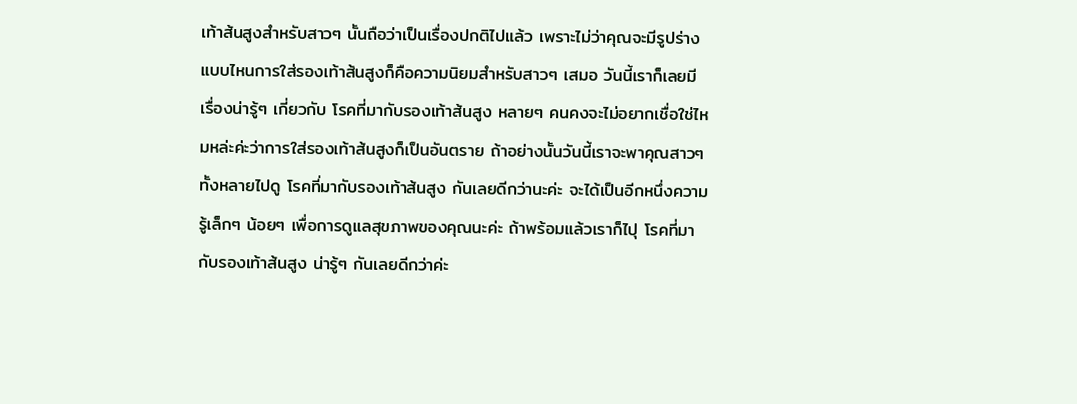เท้าส้นสูงสำหรับสาวๆ นั้นถือว่าเป็นเรื่องปกติไปแล้ว เพราะไม่ว่าคุณจะมีรูปร่าง แบบไหนการใส่รองเท้าส้นสูงก็คือความนิยมสำหรับสาวๆ เสมอ วันนี้เราก็เลยมีเรื่องน่ารู้ๆ เกี่ยวกับ โรคที่มากับรองเท้าส้นสูง หลายๆ คนคงจะไม่อยากเชื่อใช่ไหมหล่ะค่ะว่าการใส่รองเท้าส้นสูงก็เป็นอันตราย ถ้าอย่างนั้นวันนี้เราจะพาคุณสาวๆ ทั้งหลายไปดู โรคที่มากับรองเท้าส้นสูง กันเลยดีกว่านะค่ะ จะได้เป็นอีกหนึ่งความรู้เล็กๆ น้อยๆ เพื่อการดูแลสุขภาพของคุณนะค่ะ ถ้าพร้อมแล้วเราก็ไปุ โรคที่มากับรองเท้าส้นสูง น่ารู้ๆ กันเลยดีกว่าค่ะ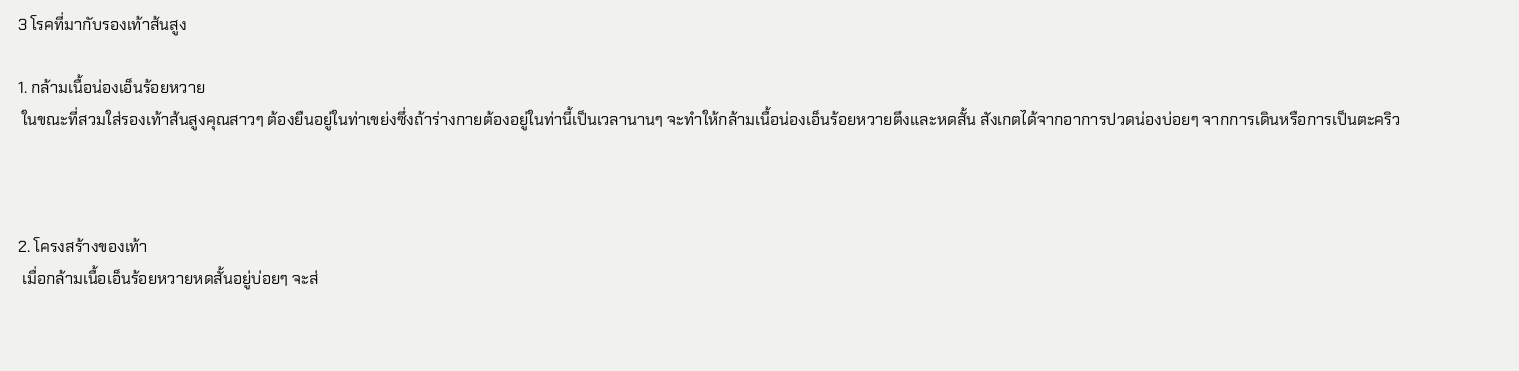3 โรคที่มากับรองเท้าส้นสูง

1. กล้ามเนื้อน่องเอ็นร้อยหวาย
 ในขณะที่สวมใส่รองเท้าส้นสูงคุณสาวๆ ต้องยืนอยู่ในท่าเขย่งซึ่งถ้าร่างกายต้องอยู่ในท่านี้เป็นเวลานานๆ จะทำให้กล้ามเนื้อน่องเอ็นร้อยหวายตึงและหดสั้น สังเกตได้จากอาการปวดน่องบ่อยๆ จากการเดินหรือการเป็นตะคริว



2. โครงสร้างของเท้า
 เมื่อกล้ามเนื้อเอ็นร้อยหวายหดสั้นอยู่บ่อยๆ จะส่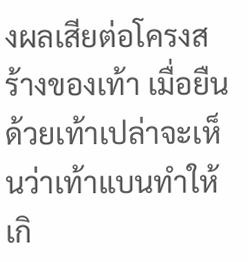งผลเสียต่อโครงสร้างของเท้า เมื่อยืนด้วยเท้าเปล่าจะเห็นว่าเท้าแบนทำให้เกิ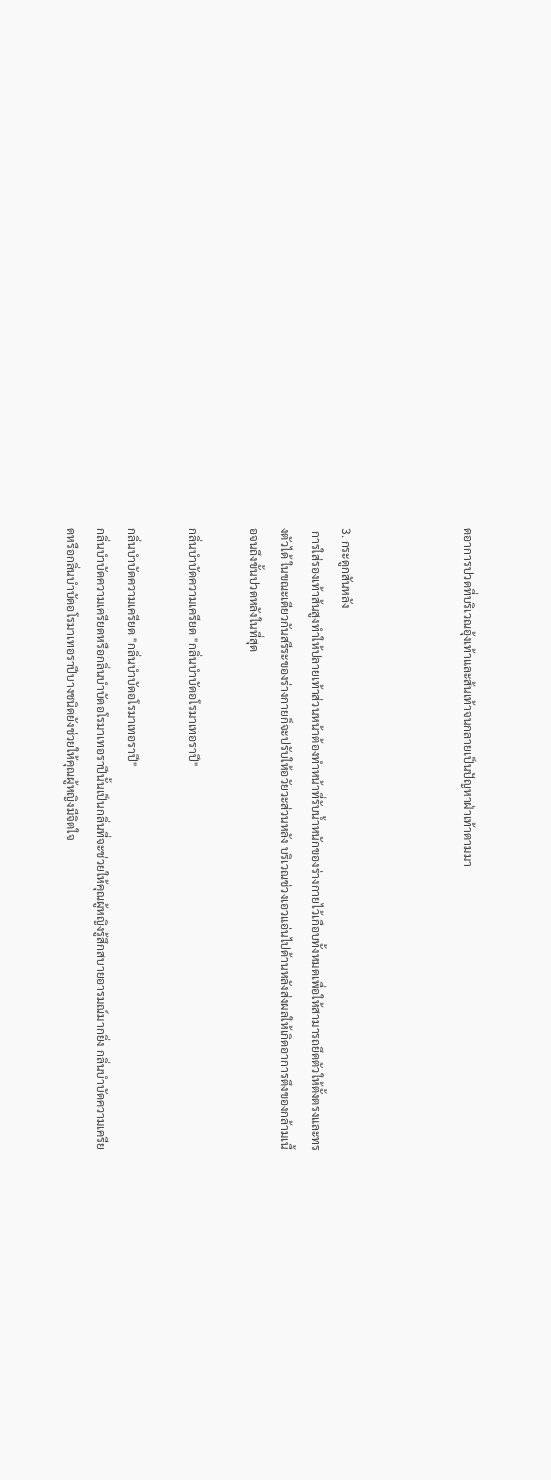ดอาการปวดที่บริเวณอุ้งเท้าและส้นเท้าจนกลายเป็นปัญหาฝ่าเท้าตามมา



3. กระดูกสันหลัง
 การใส่รองเท้าส้นสูงทำให้ปลายเท้าส่วนหน้าต้องทำหน้าที่รับน้ำหนักของร่างกายไว้เกือบทั้งหมดเพื่อให้สามารถยึดตัวให้ตั้งตรงและทรงตัวได้ ในขณะเดียวกันสรีระของร่างกายก็จะปรับให้อวัยวะส่วนหลัง บริเวณช่วงเอวแอ่นไปด้านหลังส่งผลให้เกิดอาการตึงของกล้ามเนื้อจนถึงขั้นปวดหลังในที่สุด

กลิ่นบำบัดความเครียด "กลิ่นบำบัดอโรมาเทอราปี"

กลิ่นบำบัดความเครียด "กลิ่นบำบัดอโรมาเทอราปี"
กลิ่นบำบัดความเครียดหรือกลิ่นบำบัดอโรมาเทอราปีนั้นเป็นกลิ่นที่จะช่วยให้คุณผู้หญิงรู้สึกสบายอารมณ์มากยิ่ง กลิ่นบำบัดความเครียดหรือกลิ่นบำบัดอโรมาเทอราปีบางชนิดยังช่วยให้คุณผู้หญิงมีจิตใจ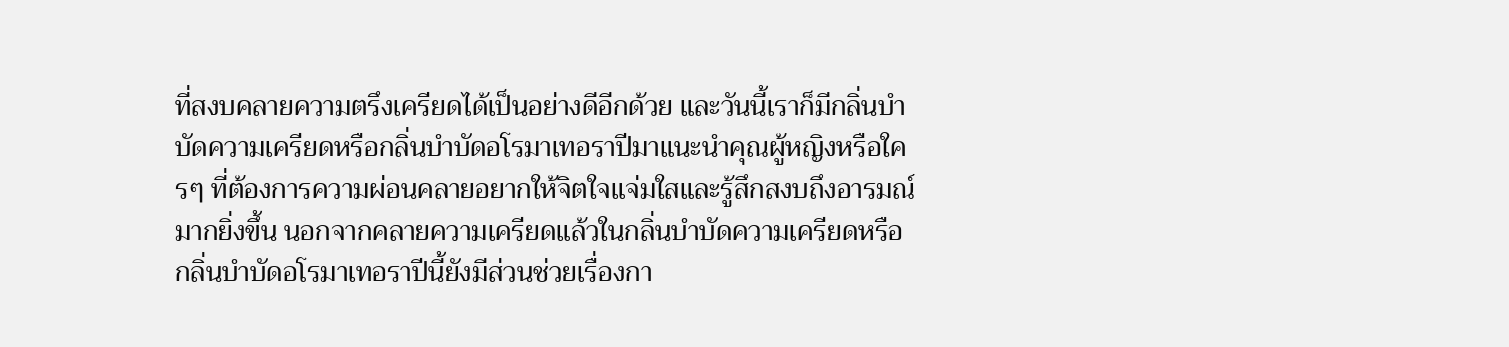ที่สงบคลายความตรึงเครียดได้เป็นอย่างดีอีกด้วย และวันนี้เราก็มีกลิ่นบำบัดความเครียดหรือกลิ่นบำบัดอโรมาเทอราปีมาแนะนำคุณผู้หญิงหรือใครๆ ที่ต้องการความผ่อนคลายอยากให้จิตใจแจ่มใสและรู้สึกสงบถึงอารมณ์มากยิ่งขึ้น นอกจากคลายความเครียดแล้วในกลิ่นบำบัดความเครียดหรือกลิ่นบำบัดอโรมาเทอราปีนี้ยังมีส่วนช่วยเรื่องกา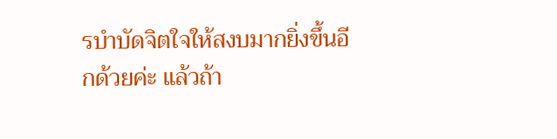รบำบัดจิตใจให้สงบมากยิ่งขึ้นอีกด้วยค่ะ แล้วถ้า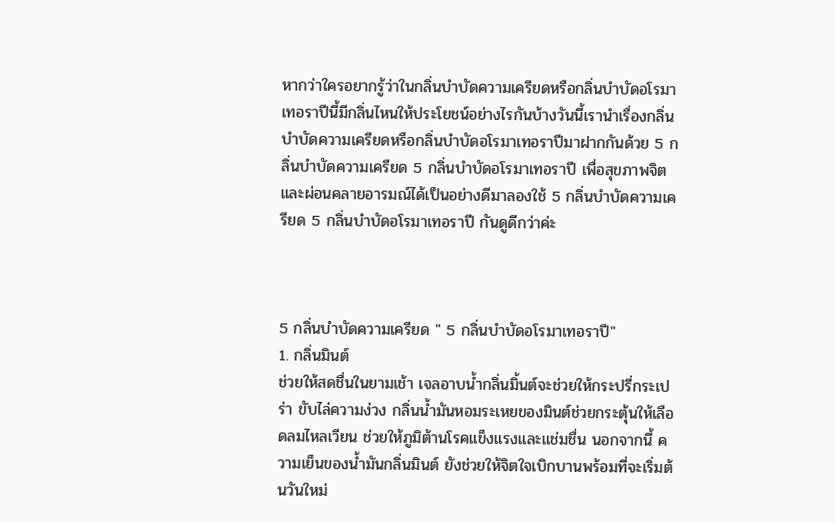หากว่าใครอยากรู้ว่าในกลิ่นบำบัดความเครียดหรือกลิ่นบำบัดอโรมาเทอราปีนี้มีกลิ่นไหนให้ประโยชน์อย่างไรกันบ้างวันนี้เรานำเรื่องกลิ่นบำบัดความเครียดหรือกลิ่นบำบัดอโรมาเทอราปีมาฝากกันด้วย 5 กลิ่นบำบัดความเครียด 5 กลิ่นบำบัดอโรมาเทอราปี เพื่อสุขภาพจิตและผ่อนคลายอารมณ์ได้เป็นอย่างดีมาลองใช้ 5 กลิ่นบำบัดความเครียด 5 กลิ่นบำบัดอโรมาเทอราปี กันดูดีกว่าค่ะ



5 กลิ่นบำบัดความเครียด " 5 กลิ่นบำบัดอโรมาเทอราปี"
1. กลิ่นมินต์
ช่วยให้สดชื่นในยามเช้า เจลอาบน้ำกลิ่นมิ้นต์จะช่วยให้กระปรี่กระเปร่า ขับไล่ความง่วง กลิ่นน้ำมันหอมระเหยของมินต์ช่วยกระตุ้นให้เลือดลมไหลเวียน ช่วยให้ภูมิต้านโรคแข็งแรงและแช่มชื่น นอกจากนี้ ความเย็นของน้ำมันกลิ่นมินต์ ยังช่วยให้จิตใจเบิกบานพร้อมที่จะเริ่มต้นวันใหม่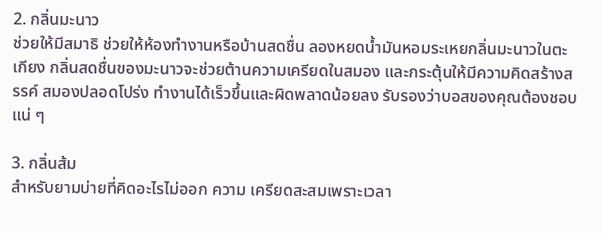2. กลิ่นมะนาว
ช่วยให้มีสมาธิ ช่วยให้ห้องทำงานหรือบ้านสดชื่น ลองหยดน้ำมันหอมระเหยกลิ่นมะนาวในตะเกียง กลิ่นสดชื่นของมะนาวจะช่วยต้านความเครียดในสมอง และกระตุ้นให้มีความคิดสร้างสรรค์ สมองปลอดโปร่ง ทำงานได้เร็วขึ้นและผิดพลาดน้อยลง รับรองว่าบอสของคุณต้องชอบแน่ ๆ

3. กลิ่นส้ม
สำหรับยามบ่ายที่คิดอะไรไม่ออก ความ เครียดสะสมเพราะเวลา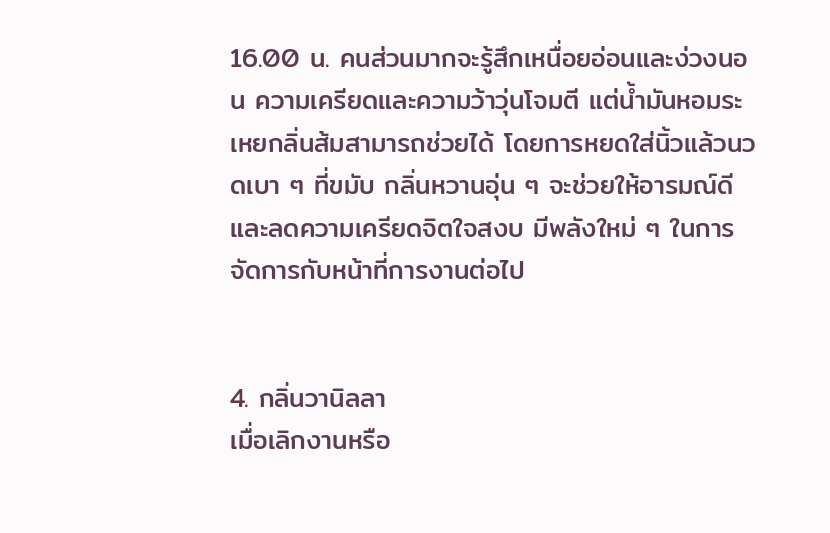16.00 น. คนส่วนมากจะรู้สึกเหนื่อยอ่อนและง่วงนอน ความเครียดและความว้าวุ่นโจมตี แต่น้ำมันหอมระเหยกลิ่นส้มสามารถช่วยได้ โดยการหยดใส่นิ้วแล้วนวดเบา ๆ ที่ขมับ กลิ่นหวานอุ่น ๆ จะช่วยให้อารมณ์ดีและลดความเครียดจิตใจสงบ มีพลังใหม่ ๆ ในการจัดการกับหน้าที่การงานต่อไป


4. กลิ่นวานิลลา
เมื่อเลิกงานหรือ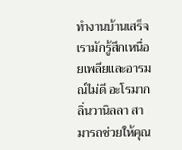ทำงานบ้านเสร็จ เรามักรู้สึกเหนื่อยเพลียและอารมณ์ไม่ดี อะโรมากลิ่นวานิลลา สามารถช่วยให้คุณ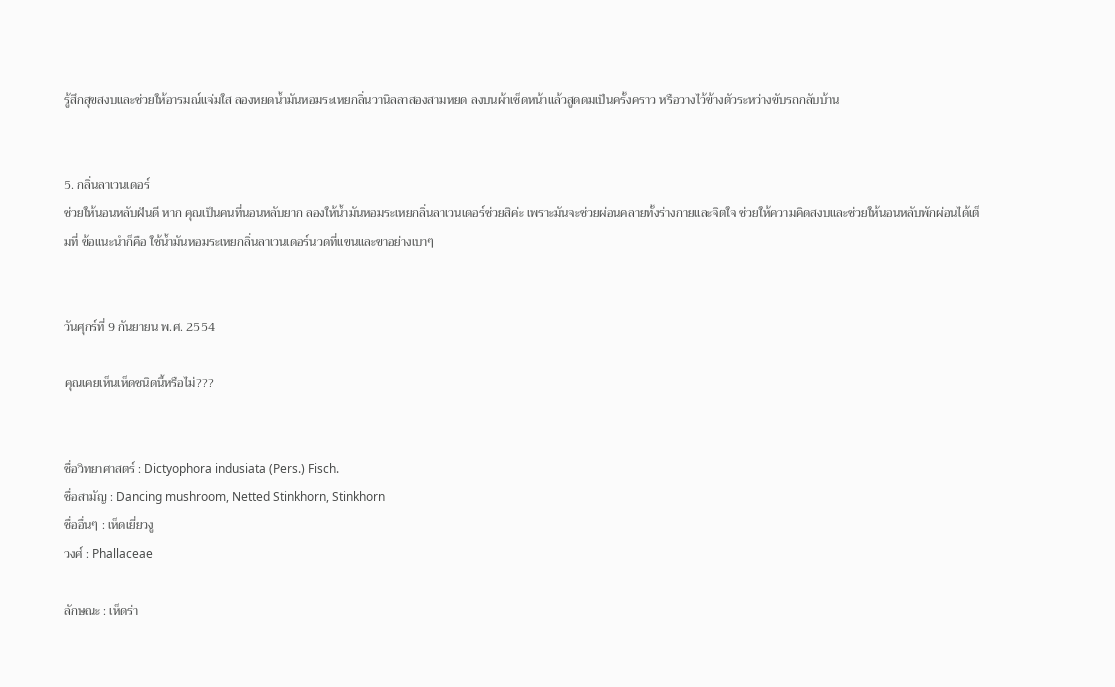รู้สึกสุขสงบและช่วยให้อารมณ์แจ่มใส ลองหยดน้ำมันหอมระเหยกลิ่นวานิลลาสองสามหยด ลงบนผ้าเช็ดหน้าแล้วสูดดมเป็นครั้งคราว หรือวางไว้ข้างตัวระหว่างขับรถกลับบ้าน


5. กลิ่นลาเวนเดอร์
ช่วยให้นอนหลับฝันดี หาก คุณเป็นคนที่นอนหลับยาก ลองให้น้ำมันหอมระเหยกลิ่นลาเวนเดอร์ช่วยสิค่ะ เพราะมันจะช่วยผ่อนคลายทั้งร่างกายและจิตใจ ช่วยให้ความคิดสงบและช่วยให้นอนหลับพักผ่อนได้เต็มที่ ข้อแนะนำก็คือ ใช้น้ำมันหอมระเหยกลิ่นลาเวนเดอร์นวดที่แขนและขาอย่างเบาๆ


วันศุกร์ที่ 9 กันยายน พ.ศ. 2554

คุณเคยเห็นเห็ดชนิดนี้หรือไม่???


ชื่อวิทยาศาสตร์ : Dictyophora indusiata (Pers.) Fisch.
ชื่อสามัญ : Dancing mushroom, Netted Stinkhorn, Stinkhorn
ชื่ออื่นๆ : เห็ดเยี่ยวงู
วงศ์ : Phallaceae

ลักษณะ : เห็ดร่า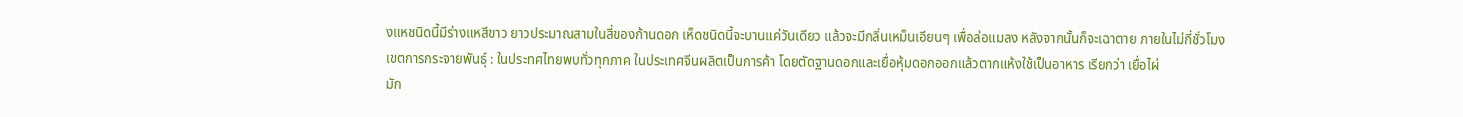งแหชนิดนี้มีร่างแหสีขาว ยาวประมาณสามในสี่ของก้านดอก เห็ดชนิดนี้จะบานแค่วันเดียว แล้วจะมีกลิ่นเหม็นเอียนๆ เพื่อล่อแมลง หลังจากนั้นก็จะเฉาตาย ภายในไม่กี่ชั่วโมง
เขตการกระจายพันธุ์ : ในประทศไทยพบทั่วทุกภาค ในประเทศจีนผลิตเป็นการค้า โดยตัดฐานดอกและเยื่อหุ้มดอกออกแล้วตากแห้งใช้เป็นอาหาร เรียกว่า เยื่อไผ่
มัก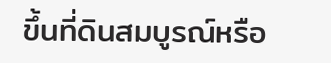ขึ้นที่ดินสมบูรณ์หรือ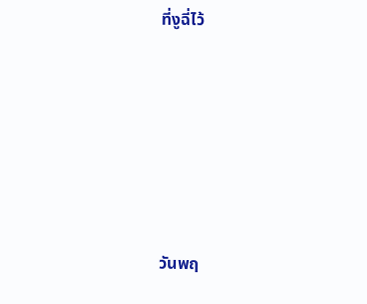ที่งูฉี่ไว้








วันพฤ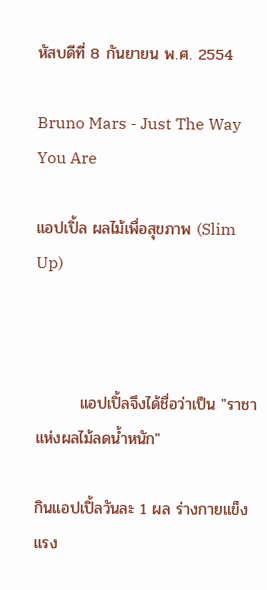หัสบดีที่ 8 กันยายน พ.ศ. 2554

Bruno Mars - Just The Way You Are

แอปเปิ้ล ผลไม้เพื่อสุขภาพ (Slim Up)



        แอปเปิ้ลจึงได้ชื่อว่าเป็น "ราชาแห่งผลไม้ลดน้ำหนัก"

กินแอปเปิ้ลวันละ 1 ผล ร่างกายแข็งแรง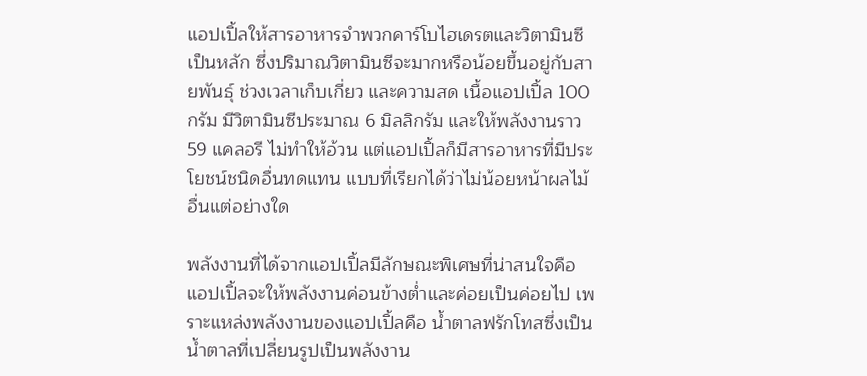แอปเปิ้ลให้สารอาหารจำพวกคาร์โบไฮเดรตและวิตามินซีเป็นหลัก ซึ่งปริมาณวิตามินซีจะมากหรือน้อยขึ้นอยู่กับสายพันธุ์ ช่วงเวลาเก็บเกี่ยว และความสด เนื้อแอปเปิ้ล 100 กรัม มีวิตามินซีประมาณ 6 มิลลิกรัม และให้พลังงานราว 59 แคลอรี ไม่ทำให้อ้วน แต่แอปเปิ้ลก็มีสารอาหารที่มีประโยชน์ชนิดอื่นทดแทน แบบที่เรียกได้ว่าไม่น้อยหน้าผลไม้อื่นแต่อย่างใด

พลังงานที่ได้จากแอปเปิ้ลมีลักษณะพิเศษที่น่าสนใจคือ แอปเปิ้ลจะให้พลังงานค่อนข้างต่ำและค่อยเป็นค่อยไป เพราะแหล่งพลังงานของแอปเปิ้ลคือ น้ำตาลฟรักโทสซึ่งเป็นน้ำตาลที่เปลี่ยนรูปเป็นพลังงาน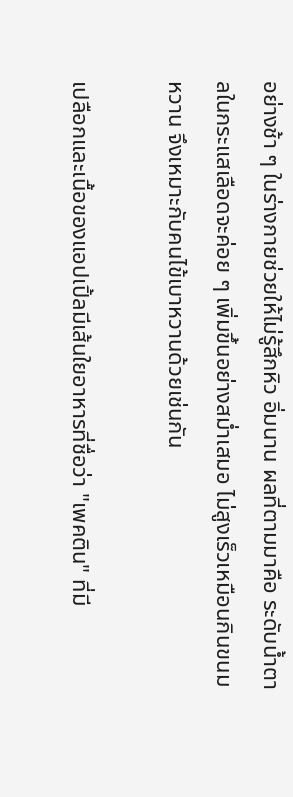อย่างช้า ๆ ในร่างกายช่วยให้ไม่รู้สึกหิว อิ่มนาน ผลที่ตามมาคือ ระดับน้ำตาลในกระแสเลือดจะค่อย ๆ เพิ่มขึ้นอย่างสม่ำเสมอ ไม่สูงเร็วเหมือนกินขนมหวาน จึงเหมาะกับคนไข้เบาหวานด้วยเช่นกัน

เปลือกและเนื้อของแอปเปิ้ลมีเส้นใยอาหารที่ชื่อว่า "เพคติน" ที่มี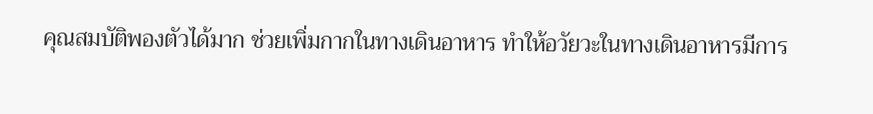คุณสมบัติพองตัวได้มาก ช่วยเพิ่มกากในทางเดินอาหาร ทำให้อวัยวะในทางเดินอาหารมีการ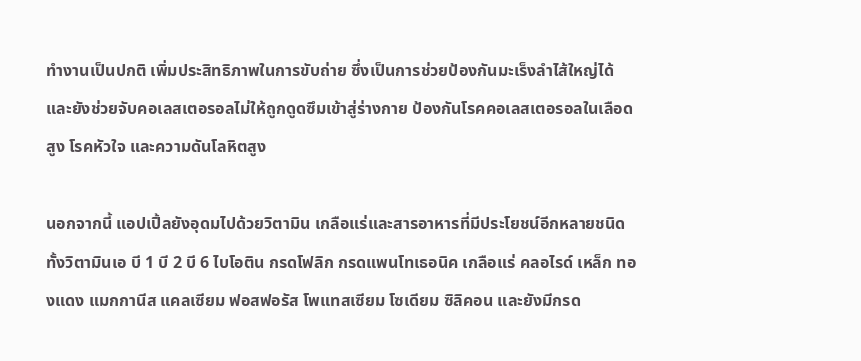ทำงานเป็นปกติ เพิ่มประสิทธิภาพในการขับถ่าย ซึ่งเป็นการช่วยป้องกันมะเร็งลำไส้ใหญ่ได้ และยังช่วยจับคอเลสเตอรอลไม่ให้ถูกดูดซึมเข้าสู่ร่างกาย ป้องกันโรคคอเลสเตอรอลในเลือดสูง โรคหัวใจ และความดันโลหิตสูง

นอกจากนี้ แอปเปิ้ลยังอุดมไปด้วยวิตามิน เกลือแร่และสารอาหารที่มีประโยชน์อีกหลายชนิด ทั้งวิตามินเอ บี 1 บี 2 บี 6 ไบโอติน กรดโฟลิก กรดแพนโทเธอนิค เกลือแร่ คลอไรด์ เหล็ก ทองแดง แมกกานีส แคลเซียม ฟอสฟอรัส โพแทสเซียม โซเดียม ซิลิคอน และยังมีกรด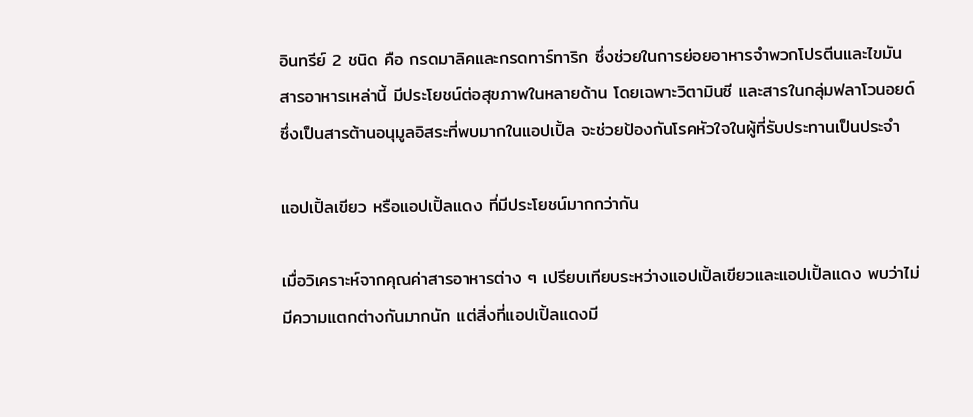อินทรีย์ 2 ชนิด คือ กรดมาลิคและกรดทาร์ทาริก ซึ่งช่วยในการย่อยอาหารจำพวกโปรตีนและไขมัน สารอาหารเหล่านี้ มีประโยชน์ต่อสุขภาพในหลายด้าน โดยเฉพาะวิตามินซี และสารในกลุ่มฟลาโวนอยด์ ซึ่งเป็นสารต้านอนุมูลอิสระที่พบมากในแอปเปิ้ล จะช่วยป้องกันโรคหัวใจในผู้ที่รับประทานเป็นประจำ

แอปเปิ้ลเขียว หรือแอปเปิ้ลแดง ที่มีประโยชน์มากกว่ากัน

เมื่อวิเคราะห์จากคุณค่าสารอาหารต่าง ๆ เปรียบเทียบระหว่างแอปเปิ้ลเขียวและแอปเปิ้ลแดง พบว่าไม่มีความแตกต่างกันมากนัก แต่สิ่งที่แอปเปิ้ลแดงมี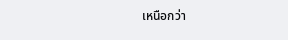เหนือกว่า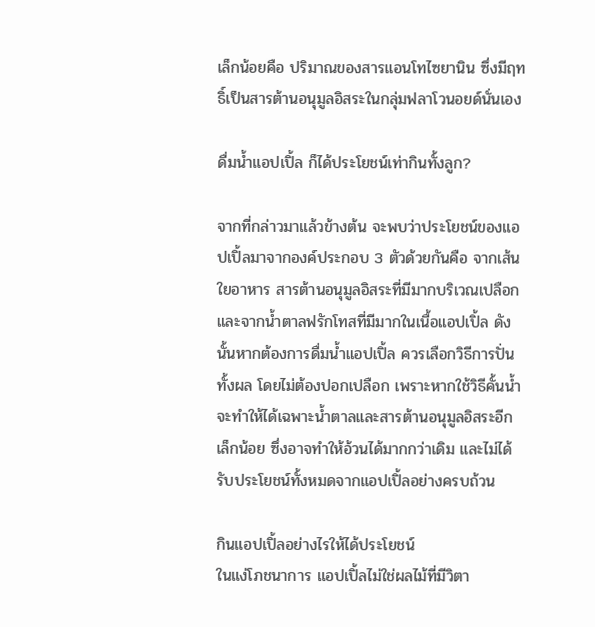เล็กน้อยคือ ปริมาณของสารแอนโทไซยานิน ซึ่งมีฤทธิ์เป็นสารต้านอนุมูลอิสระในกลุ่มฟลาโวนอยด์นั่นเอง

ดื่มน้ำแอปเปิ้ล ก็ได้ประโยชน์เท่ากินทั้งลูก?

จากที่กล่าวมาแล้วข้างต้น จะพบว่าประโยชน์ของแอปเปิ้ลมาจากองค์ประกอบ 3 ตัวด้วยกันคือ จากเส้นใยอาหาร สารต้านอนุมูลอิสระที่มีมากบริเวณเปลือก และจากน้ำตาลฟรักโทสที่มีมากในเนื้อแอปเปิ้ล ดังนั้นหากต้องการดื่มน้ำแอปเปิ้ล ควรเลือกวิธีการปั่นทั้งผล โดยไม่ต้องปอกเปลือก เพราะหากใช้วิธีคั้นน้ำ จะทำให้ได้เฉพาะน้ำตาลและสารต้านอนุมูลอิสระอีกเล็กน้อย ซึ่งอาจทำให้อ้วนได้มากกว่าเดิม และไม่ได้รับประโยชน์ทั้งหมดจากแอปเปิ้ลอย่างครบถ้วน

กินแอปเปิ้ลอย่างไรให้ได้ประโยชน์
ในแง่โภชนาการ แอปเปิ้ลไม่ใช่ผลไม้ที่มีวิตา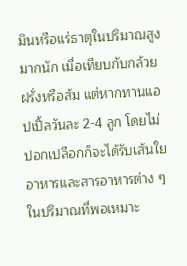มินหรือแร่ธาตุในปริมาณสูงมากนัก เมื่อเทียบกับกล้วย ฝรั่งหรือส้ม แต่หากทานแอปเปิ้ลวันละ 2-4 ลูก โดยไม่ปอกเปลือกก็จะได้รับเส้นใยอาหารและสารอาหารต่าง ๆ ในปริมาณที่พอเหมาะ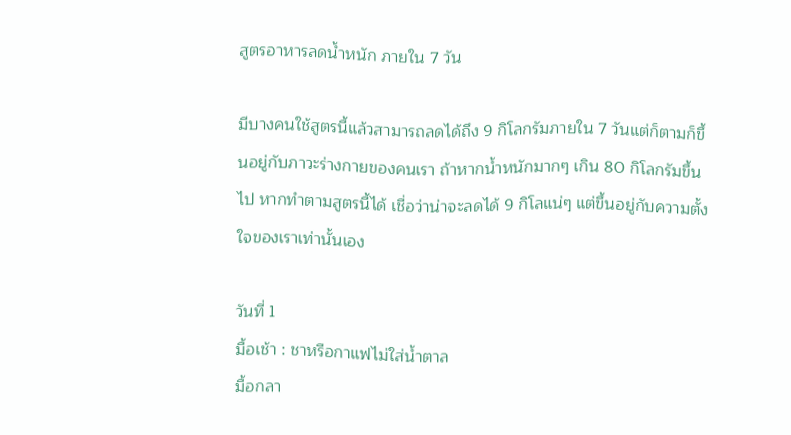สูตรอาหารลดน้ำหนัก ภายใน 7 วัน

มีบางคนใช้สูตรนี้แล้วสามารถลดได้ถึง 9 กิโลกรัมภายใน 7 วันแต่ก็ตามก็ขึ้นอยู่กับภาวะร่างกายของคนเรา ถ้าหากน้ำหนักมากๆ เกิน 80 กิโลกรัมขึ้นไป หากทำตามสูตรนี้ได้ เชื่อว่าน่าจะลดได้ 9 กิโลแน่ๆ แต่ขึ้นอยู่กับความตั้งใจของเราเท่านั้นเอง

วันที่ 1
มื้อเช้า : ชาหรือกาแฟไม่ใส่น้ำตาล
มื้อกลา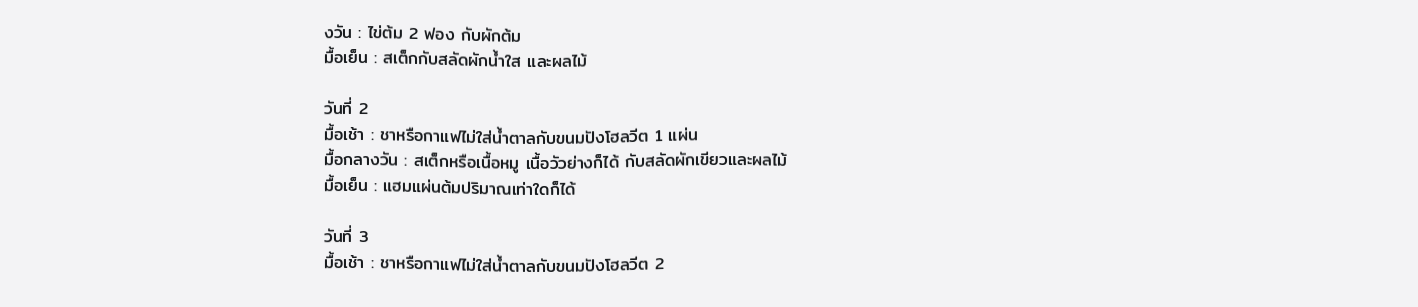งวัน : ไข่ต้ม 2 ฟอง กับผักต้ม
มื้อเย็น : สเต็กกับสลัดผักน้ำใส และผลไม้

วันที่ 2
มื้อเช้า : ชาหรือกาแฟไม่ใส่น้ำตาลกับขนมปังโฮลวีต 1 แผ่น
มื้อกลางวัน : สเต็กหรือเนื้อหมู เนื้อวัวย่างก็ได้ กับสลัดผักเขียวและผลไม้
มื้อเย็น : แฮมแผ่นต้มปริมาณเท่าใดก็ได้

วันที่ 3
มื้อเช้า : ชาหรือกาแฟไม่ใส่น้ำตาลกับขนมปังโฮลวีต 2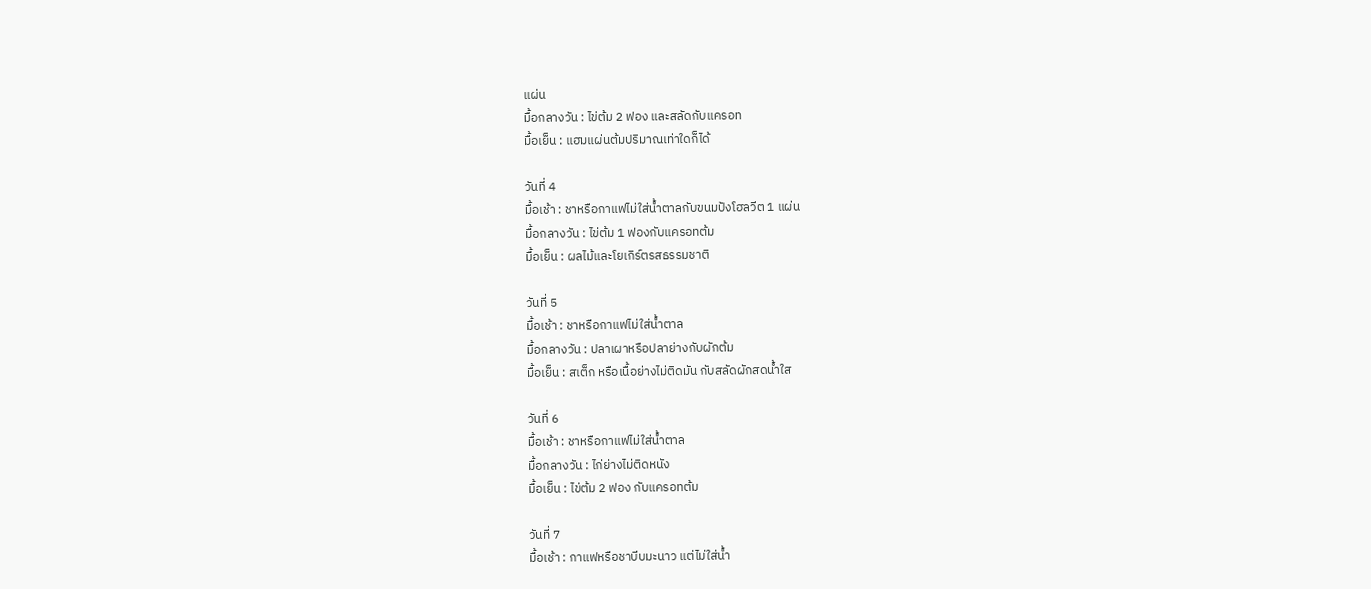แผ่น
มื้อกลางวัน : ไข่ต้ม 2 ฟอง และสลัดกับแครอท
มื้อเย็น : แฮมแผ่นต้มปริมาณเท่าใดก็ได้

วันที่ 4
มื้อเช้า : ชาหรือกาแฟไม่ใส่น้ำตาลกับขนมปังโฮลวีต 1 แผ่น
มื้อกลางวัน : ไข่ต้ม 1 ฟองกับแครอทต้ม
มื้อเย็น : ผลไม้และโยเกิร์ตรสธรรมชาติ

วันที่ 5
มื้อเช้า : ชาหรือกาแฟไม่ใส่น้ำตาล
มื้อกลางวัน : ปลาเผาหรือปลาย่างกับผักต้ม
มื้อเย็น : สเต็ก หรือเนื้อย่างไม่ติดมัน กับสลัดผักสดน้ำใส

วันที่ 6
มื้อเช้า : ชาหรือกาแฟไม่ใส่น้ำตาล
มื้อกลางวัน : ไก่ย่างไม่ติดหนัง
มื้อเย็น : ไข่ต้ม 2 ฟอง กับแครอทต้ม

วันที่ 7
มื้อเช้า : กาแฟหรือชาบีบมะนาว แต่ไม่ใส่น้ำ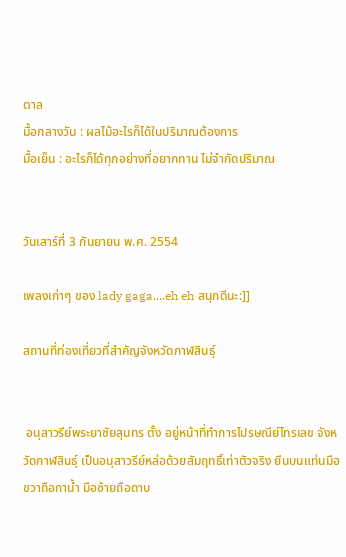ตาล
มื้อกลางวัน : ผลไม้อะไรก็ได้ในปริมาณต้องการ
มื้อเย็น : อะไรก็ได้ทุกอย่างที่อยากทาน ไม่จำกัดปริมาณ


วันเสาร์ที่ 3 กันยายน พ.ศ. 2554

เพลงเก่าๆ ของ lady gaga....eh eh สนุกดีนะ:]]

สถานที่ท่องเที่ยวที่สำคัญจังหวัดกาฬสินธุ์


 อนุสาวรีย์พระยาชัยสุนทร ตั้ง อยู่หน้าที่ทำการไปรษณีย์โทรเลข จังหวัดกาฬสินธุ์ เป็นอนุสาวรีย์หล่อด้วยสัมฤทธิ์เท่าตัวจริง ยืนบนแท่นมือขวาถือกาน้ำ มือซ้ายถือดาบ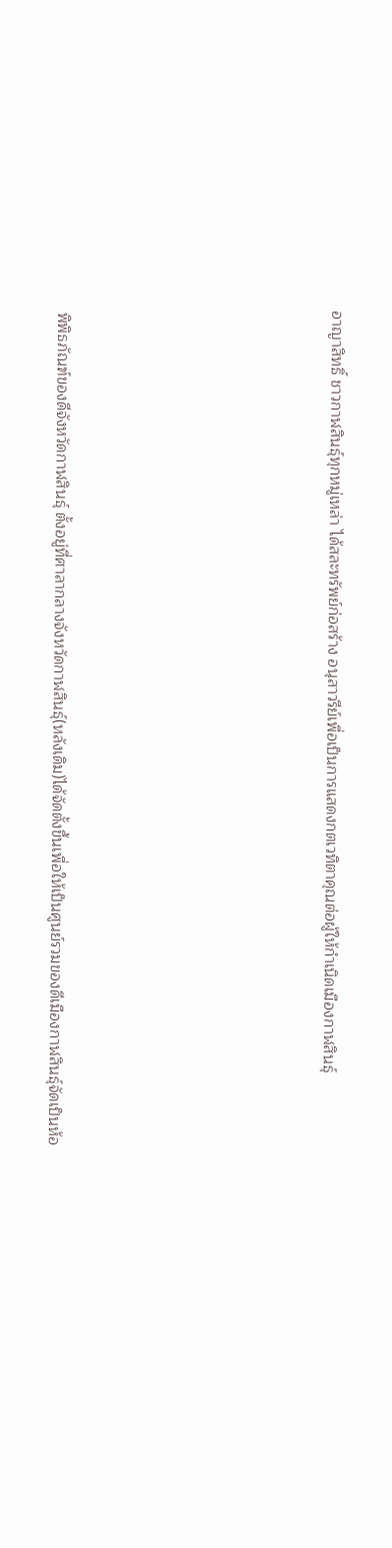อาญาสิทธิ์ ชาวกาฬสินธุ์ทุกหมู่เหล่า ได้สละทรัพย์ก่อสร้าง อนุสาวรีย์เพื่อเป็นการแสดงกตเวทิตาคุณต่อผู้ให้กำเนิดเมืองกาฬสินธุ์








 พิพิธภัณฑ์ของดีจังหวัดกาฬสินธุ์ ตั้งอยู่ที่ศาลากลางจังหวัดกาฬสินธุ์(หลังเดิม)ได้จัดตั้งขึ้นเพื่อให้เป็นศูนย์รวมของดีเมืองกาฬสินธุ์จัดเป็นห้อ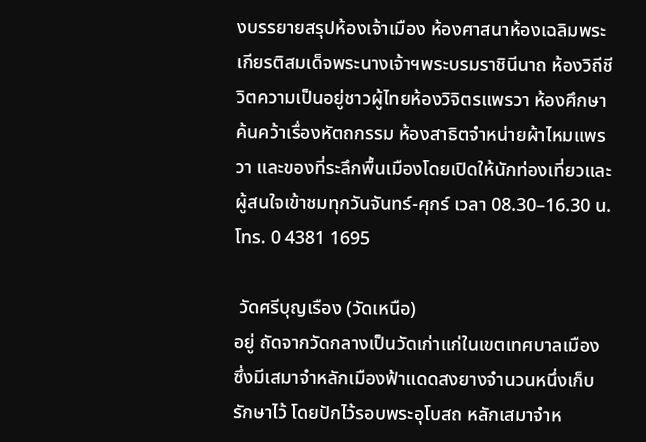งบรรยายสรุปห้องเจ้าเมือง ห้องศาสนาห้องเฉลิมพระเกียรติสมเด็จพระนางเจ้าฯพระบรมราชินีนาถ ห้องวิถีชีวิตความเป็นอยู่ชาวผู้ไทยห้องวิจิตรแพรวา ห้องศึกษาค้นคว้าเรื่องหัตถกรรม ห้องสาธิตจำหน่ายผ้าไหมแพรวา และของที่ระลึกพื้นเมืองโดยเปิดให้นักท่องเที่ยวและผู้สนใจเข้าชมทุกวันจันทร์-ศุกร์ เวลา 08.30–16.30 น. โทร. 0 4381 1695

 วัดศรีบุญเรือง (วัดเหนือ)
อยู่ ถัดจากวัดกลางเป็นวัดเก่าแก่ในเขตเทศบาลเมือง ซึ่งมีเสมาจำหลักเมืองฟ้าแดดสงยางจำนวนหนึ่งเก็บรักษาไว้ โดยปักไว้รอบพระอุโบสถ หลักเสมาจำห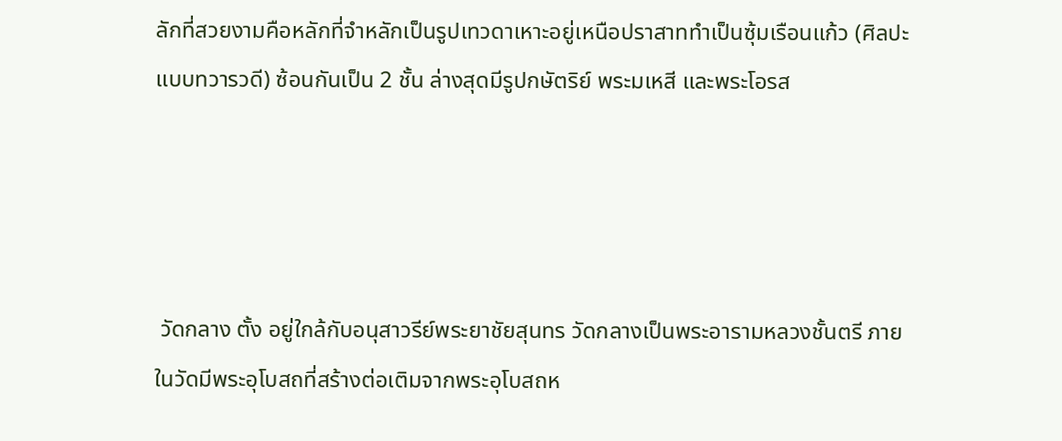ลักที่สวยงามคือหลักที่จำหลักเป็นรูปเทวดาเหาะอยู่เหนือปราสาททำเป็นซุ้มเรือนแก้ว (ศิลปะแบบทวารวดี) ซ้อนกันเป็น 2 ชั้น ล่างสุดมีรูปกษัตริย์ พระมเหสี และพระโอรส




 วัดกลาง ตั้ง อยู่ใกล้กับอนุสาวรีย์พระยาชัยสุนทร วัดกลางเป็นพระอารามหลวงชั้นตรี ภายในวัดมีพระอุโบสถที่สร้างต่อเติมจากพระอุโบสถห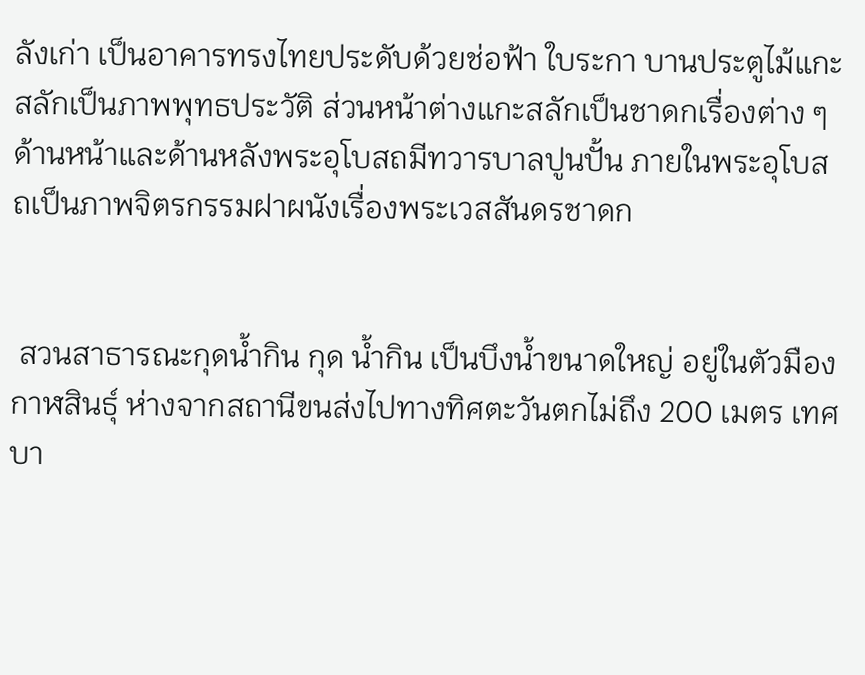ลังเก่า เป็นอาคารทรงไทยประดับด้วยช่อฟ้า ใบระกา บานประตูไม้แกะสลักเป็นภาพพุทธประวัติ ส่วนหน้าต่างแกะสลักเป็นชาดกเรื่องต่าง ๆ ด้านหน้าและด้านหลังพระอุโบสถมีทวารบาลปูนปั้น ภายในพระอุโบสถเป็นภาพจิตรกรรมฝาผนังเรื่องพระเวสสันดรชาดก


 สวนสาธารณะกุดน้ำกิน กุด น้ำกิน เป็นบึงน้ำขนาดใหญ่ อยู่ในตัวมืองกาฬสินธุ์ ห่างจากสถานีขนส่งไปทางทิศตะวันตกไม่ถึง 200 เมตร เทศบา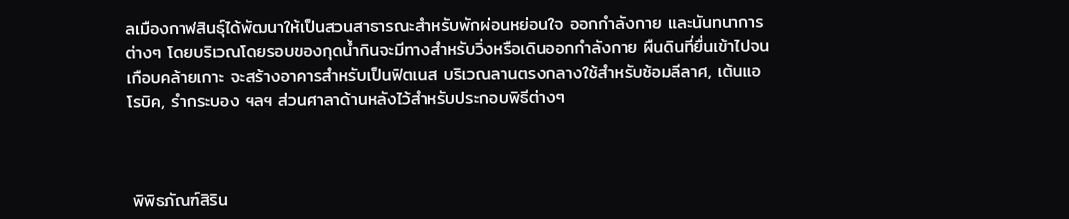ลเมืองกาฬสินธุ์ได้พัฒนาให้เป็นสวนสาธารณะสำหรับพักผ่อนหย่อนใจ ออกกำลังกาย และนันทนาการต่างๆ โดยบริเวณโดยรอบของกุดน้ำกินจะมีทางสำหรับวิ่งหรือเดินออกกำลังกาย ผืนดินที่ยื่นเข้าไปจนเกือบคล้ายเกาะ จะสร้างอาคารสำหรับเป็นฟิตเนส บริเวณลานตรงกลางใช้สำหรับซ้อมลีลาศ, เต้นแอโรบิค, รำกระบอง ฯลฯ ส่วนศาลาด้านหลังไว้สำหรับประกอบพิธีต่างๆ



 พิพิธภัณฑ์สิริน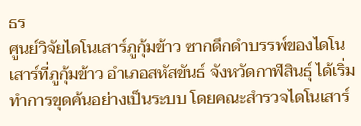ธร
ศูนย์วิจัยไดโนเสาร์ภูกุ้มข้าว ซากดึกดำบรรพ์ของไดโนเสาร์ที่ภูกุ้มข้าว อำเภอสหัสขันธ์ จังหวัดกาฬสินธุ์ ได้เริ่มทำการขุดค้นอย่างเป็นระบบ โดยคณะสำรวจไดโนเสาร์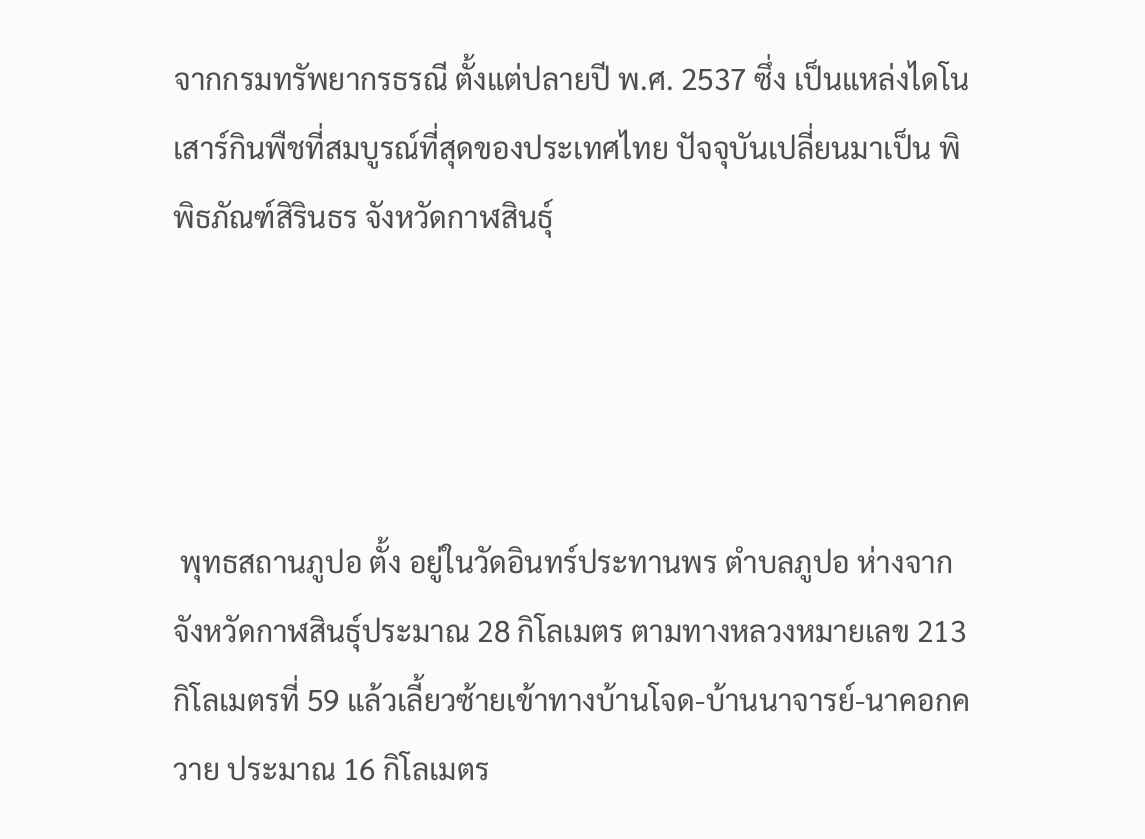จากกรมทรัพยากรธรณี ตั้งแต่ปลายปี พ.ศ. 2537 ซึ่ง เป็นแหล่งไดโนเสาร์กินพืชที่สมบูรณ์ที่สุดของประเทศไทย ปัจจุบันเปลี่ยนมาเป็น พิพิธภัณฑ์สิรินธร จังหวัดกาฬสินธุ์




 พุทธสถานภูปอ ตั้ง อยู่ในวัดอินทร์ประทานพร ตำบลภูปอ ห่างจากจังหวัดกาฬสินธุ์ประมาณ 28 กิโลเมตร ตามทางหลวงหมายเลข 213 กิโลเมตรที่ 59 แล้วเลี้ยวซ้ายเข้าทางบ้านโจด-บ้านนาจารย์-นาคอกควาย ประมาณ 16 กิโลเมตร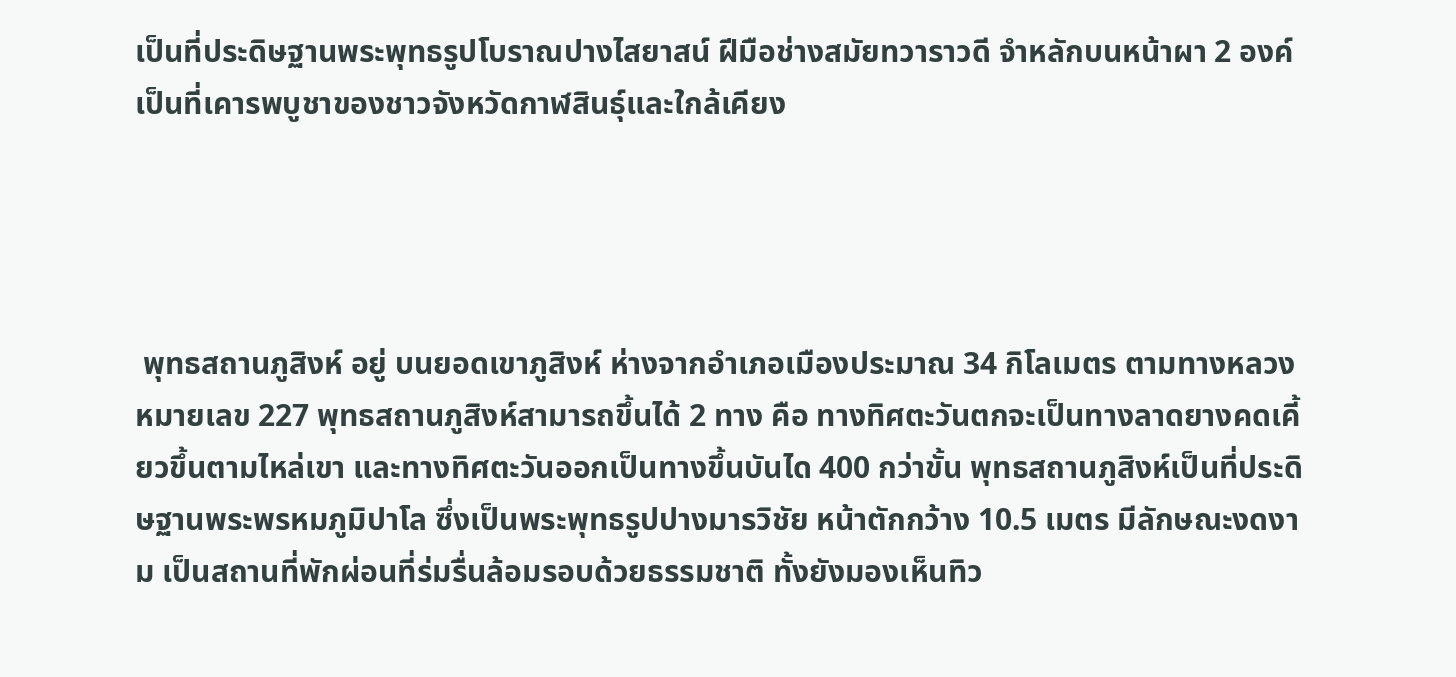เป็นที่ประดิษฐานพระพุทธรูปโบราณปางไสยาสน์ ฝีมือช่างสมัยทวาราวดี จำหลักบนหน้าผา 2 องค์ เป็นที่เคารพบูชาของชาวจังหวัดกาฬสินธุ์และใกล้เคียง




 พุทธสถานภูสิงห์ อยู่ บนยอดเขาภูสิงห์ ห่างจากอำเภอเมืองประมาณ 34 กิโลเมตร ตามทางหลวงหมายเลข 227 พุทธสถานภูสิงห์สามารถขึ้นได้ 2 ทาง คือ ทางทิศตะวันตกจะเป็นทางลาดยางคดเคี้ยวขึ้นตามไหล่เขา และทางทิศตะวันออกเป็นทางขึ้นบันได 400 กว่าขั้น พุทธสถานภูสิงห์เป็นที่ประดิษฐานพระพรหมภูมิปาโล ซึ่งเป็นพระพุทธรูปปางมารวิชัย หน้าตักกว้าง 10.5 เมตร มีลักษณะงดงาม เป็นสถานที่พักผ่อนที่ร่มรื่นล้อมรอบด้วยธรรมชาติ ทั้งยังมองเห็นทิว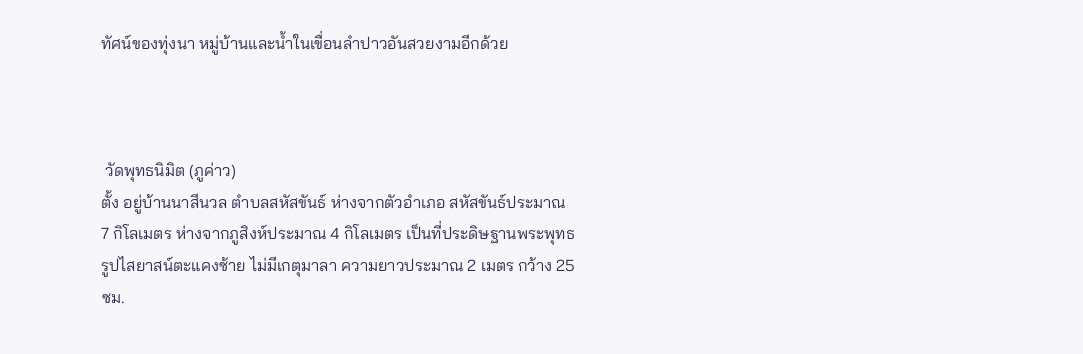ทัศน์ของทุ่งนา หมู่บ้านและน้ำในเขื่อนลำปาวอันสวยงามอีกด้วย



 วัดพุทธนิมิต (ภูค่าว)
ตั้ง อยู่บ้านนาสีนวล ตำบลสหัสขันธ์ ห่างจากตัวอำเภอ สหัสขันธ์ประมาณ 7 กิโลเมตร ห่างจากภูสิงห์ประมาณ 4 กิโลเมตร เป็นที่ประดิษฐานพระพุทธรูปไสยาสน์ตะแคงซ้าย ไม่มีเกตุมาลา ความยาวประมาณ 2 เมตร กว้าง 25 ซม.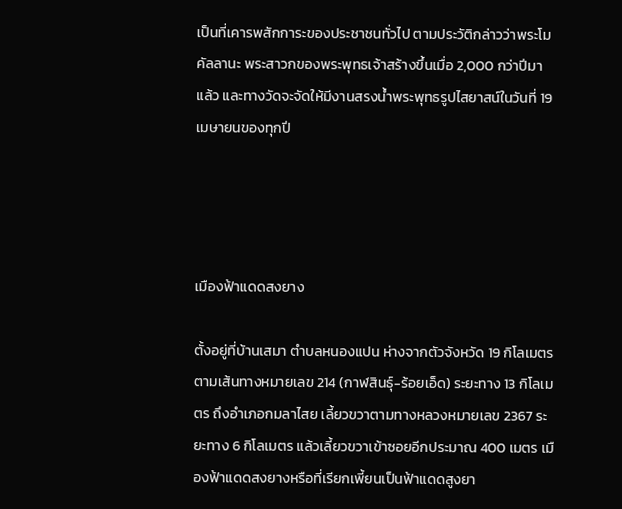เป็นที่เคารพสักการะของประชาชนทั่วไป ตามประวัติกล่าวว่าพระโมคัลลานะ พระสาวกของพระพุทธเจ้าสร้างขึ้นเมื่อ 2,000 กว่าปีมาแล้ว และทางวัดจะจัดให้มีงานสรงน้ำพระพุทธรูปไสยาสน์ในวันที่ 19 เมษายนของทุกปี




เมืองฟ้าแดดสงยาง

ตั้งอยู่ที่บ้านเสมา ตำบลหนองแปน ห่างจากตัวจังหวัด 19 กิโลเมตร ตามเส้นทางหมายเลข 214 (กาฬสินธุ์-ร้อยเอ็ด) ระยะทาง 13 กิโลเมตร ถึงอำเภอกมลาไสย เลี้ยวขวาตามทางหลวงหมายเลข 2367 ระยะทาง 6 กิโลเมตร แล้วเลี้ยวขวาเข้าซอยอีกประมาณ 400 เมตร เมืองฟ้าแดดสงยางหรือที่เรียกเพี้ยนเป็นฟ้าแดดสูงยา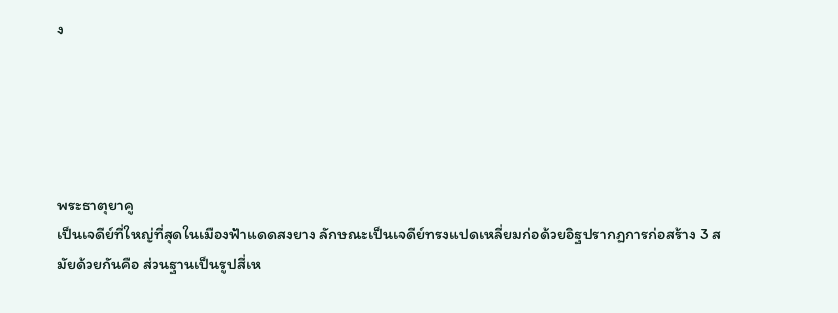ง





พระธาตุยาคู
เป็นเจดีย์ที่ใหญ่ที่สุดในเมืองฟ้าแดดสงยาง ลักษณะเป็นเจดีย์ทรงแปดเหลี่ยมก่อด้วยอิฐปรากฏการก่อสร้าง 3 สมัยด้วยกันคือ ส่วนฐานเป็นรูปสี่เห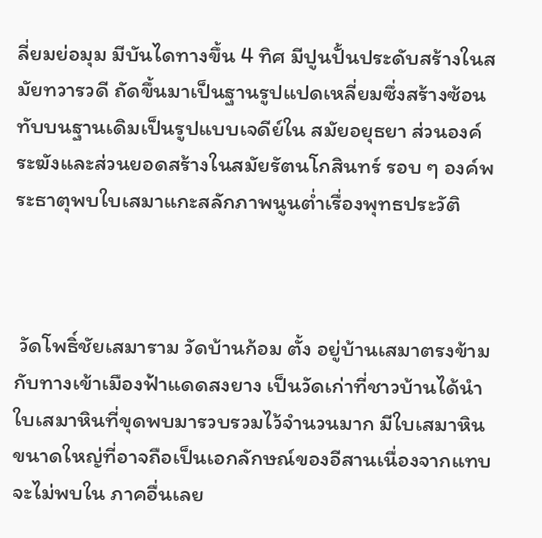ลี่ยมย่อมุม มีบันไดทางขึ้น 4 ทิศ มีปูนปั้นประดับสร้างในสมัยทวารวดี ถัดขึ้นมาเป็นฐานรูปแปดเหลี่ยมซึ่งสร้างซ้อนทับบนฐานเดิมเป็นรูปแบบเจดีย์ใน สมัยอยุธยา ส่วนองค์ระฆังและส่วนยอดสร้างในสมัยรัตนโกสินทร์ รอบ ๆ องค์พระธาตุพบใบเสมาแกะสลักภาพนูนต่ำเรื่องพุทธประวัติ



 วัดโพธิ์ชัยเสมาราม วัดบ้านก้อม ตั้ง อยู่บ้านเสมาตรงข้ามกับทางเข้าเมืองฟ้าแดดสงยาง เป็นวัดเก่าที่ชาวบ้านได้นำใบเสมาหินที่ขุดพบมารวบรวมไว้จำนวนมาก มีใบเสมาหินขนาดใหญ่ที่อาจถือเป็นเอกลักษณ์ของอีสานเนื่องจากแทบจะไม่พบใน ภาคอื่นเลย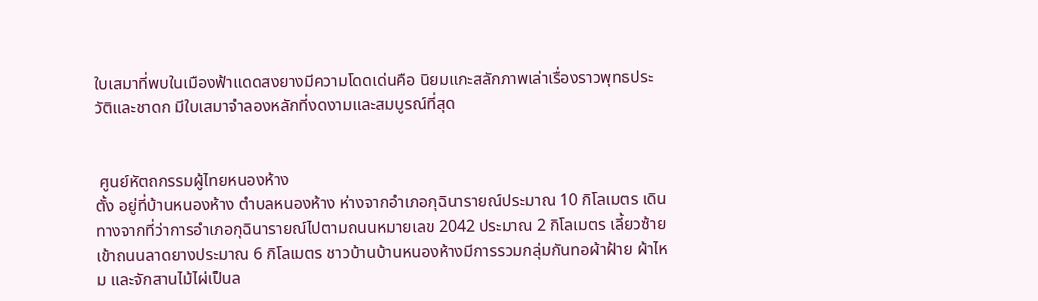ใบเสมาที่พบในเมืองฟ้าแดดสงยางมีความโดดเด่นคือ นิยมแกะสลักภาพเล่าเรื่องราวพุทธประวัติและชาดก มีใบเสมาจำลองหลักที่งดงามและสมบูรณ์ที่สุด


 ศูนย์หัตถกรรมผู้ไทยหนองห้าง
ตั้ง อยู่ที่บ้านหนองห้าง ตำบลหนองห้าง ห่างจากอำเภอกุฉินารายณ์ประมาณ 10 กิโลเมตร เดินทางจากที่ว่าการอำเภอกุฉินารายณ์ไปตามถนนหมายเลข 2042 ประมาณ 2 กิโลเมตร เลี้ยวซ้ายเข้าถนนลาดยางประมาณ 6 กิโลเมตร ชาวบ้านบ้านหนองห้างมีการรวมกลุ่มกันทอผ้าฝ้าย ผ้าไหม และจักสานไม้ไผ่เป็นล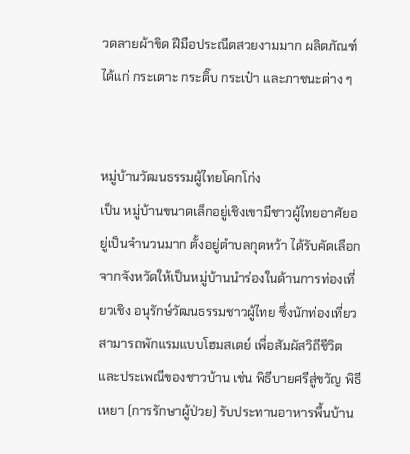วดลายผ้าขิด ฝีมือประณีตสวยงามมาก ผลิตภัณฑ์ได้แก่ กระเตาะ กระติ๊บ กระเป๋า และภาชนะต่าง ๆ


หมู่บ้านวัฒนธรรมผู้ไทยโคกโก่ง
เป็น หมู่บ้านขนาดเล็กอยู่เชิงเขามีชาวผู้ไทยอาศัยอยู่เป็นจำนวนมาก ตั้งอยู่ตำบลกุดหว้า ได้รับคัดเลือกจากจังหวัดให้เป็นหมู่บ้านนำร่องในด้านการท่องเที่ยวเชิง อนุรักษ์วัฒนธรรมชาวผู้ไทย ซึ่งนักท่องเที่ยวสามารถพักแรมแบบโฮมสเตย์ เพื่อสัมผัสวิถีชีวิตและประเพณีของชาวบ้าน เช่น พิธีบายศรีสู่ขวัญ พิธีเหยา (การรักษาผู้ป่วย) รับประทานอาหารพื้นบ้าน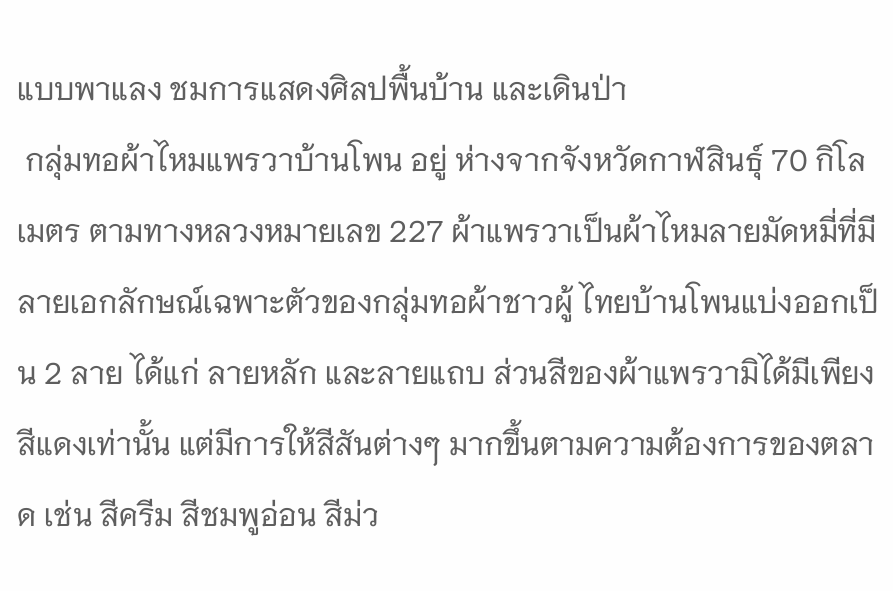แบบพาแลง ชมการแสดงศิลปพื้นบ้าน และเดินป่า
 กลุ่มทอผ้าไหมแพรวาบ้านโพน อยู่ ห่างจากจังหวัดกาฬสินธุ์ 70 กิโลเมตร ตามทางหลวงหมายเลข 227 ผ้าแพรวาเป็นผ้าไหมลายมัดหมี่ที่มีลายเอกลักษณ์เฉพาะตัวของกลุ่มทอผ้าชาวผู้ ไทยบ้านโพนแบ่งออกเป็น 2 ลาย ได้แก่ ลายหลัก และลายแถบ ส่วนสีของผ้าแพรวามิได้มีเพียงสีแดงเท่านั้น แต่มีการให้สีสันต่างๆ มากขึ้นตามความต้องการของตลาด เช่น สีครีม สีชมพูอ่อน สีม่ว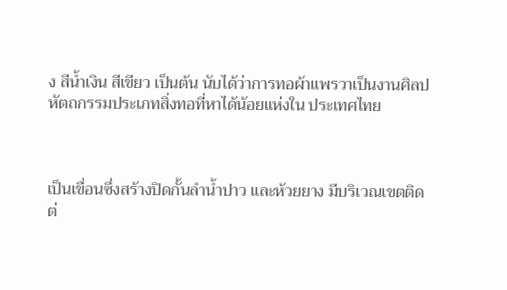ง สีน้ำเงิน สีเขียว เป็นต้น นับได้ว่าการทอผ้าแพรวาเป็นงานศิลปหัตถกรรมประเภทสิ่งทอที่หาได้น้อยแห่งใน ประเทศไทย



เป็นเขื่อนซึ่งสร้างปิดกั้นลำน้ำปาว และห้วยยาง มีบริเวณเขตติดต่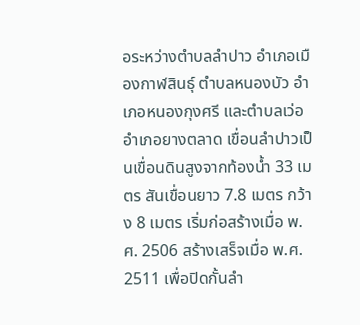อระหว่างตำบลลำปาว อำเภอเมืองกาฬสินธุ์ ตำบลหนองบัว อำเภอหนองกุงศรี และตำบลเว่อ อำเภอยางตลาด เขื่อนลำปาวเป็นเขื่อนดินสูงจากท้องน้ำ 33 เมตร สันเขื่อนยาว 7.8 เมตร กว้าง 8 เมตร เริ่มก่อสร้างเมื่อ พ.ศ. 2506 สร้างเสร็จเมื่อ พ.ศ. 2511 เพื่อปิดกั้นลำ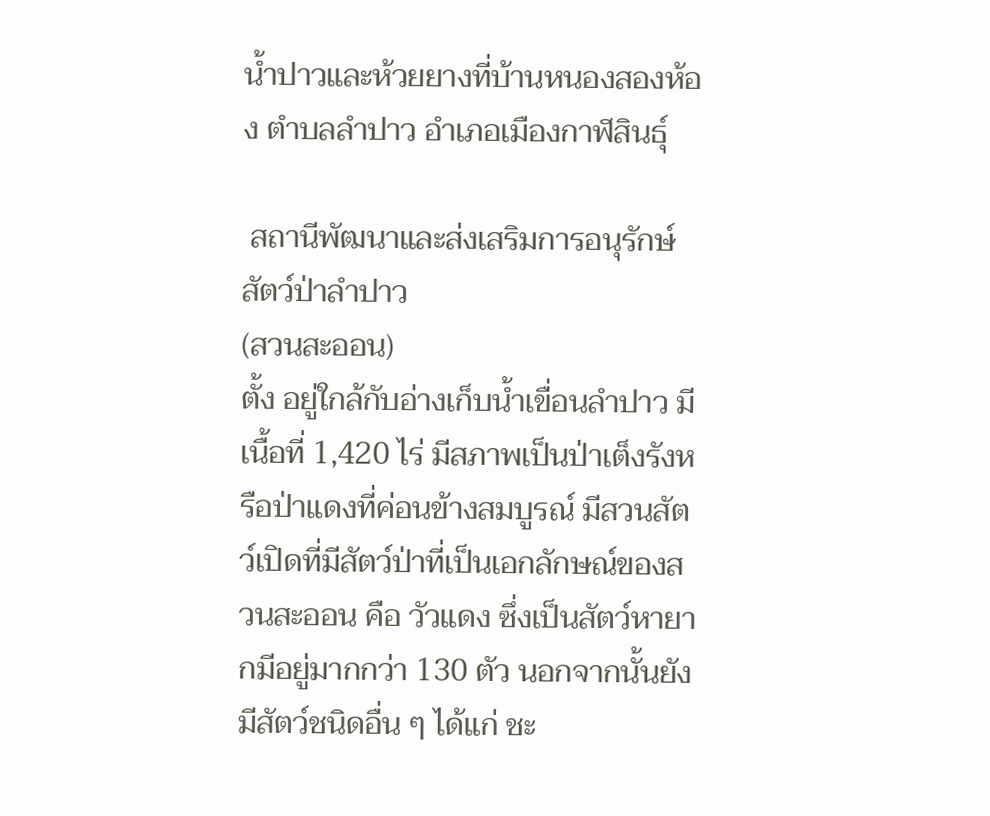น้ำปาวและห้วยยางที่บ้านหนองสองห้อง ตำบลลำปาว อำเภอเมืองกาฬสินธุ์

 สถานีพัฒนาและส่งเสริมการอนุรักษ์สัตว์ป่าลำปาว
(สวนสะออน)
ตั้ง อยู่ใกล้กับอ่างเก็บน้ำเขื่อนลำปาว มีเนื้อที่ 1,420 ไร่ มีสภาพเป็นป่าเต็งรังหรือป่าแดงที่ค่อนข้างสมบูรณ์ มีสวนสัตว์เปิดที่มีสัตว์ป่าที่เป็นเอกลักษณ์ของสวนสะออน คือ วัวแดง ซึ่งเป็นสัตว์หายากมีอยู่มากกว่า 130 ตัว นอกจากนั้นยังมีสัตว์ชนิดอื่น ๆ ได้แก่ ชะ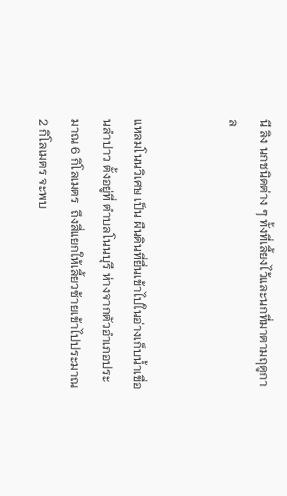นี ลิง นกชนิดต่าง ๆ ทั้งที่เลี้ยงไว้และนกที่มาตามฤดูกาล


แหลมโนนวิเศษ เป็น ผืนดินที่ยื่นเข้าไปในอ่างเก็บน้ำเขื่อนลำปาว ตั้งอยู่ที่ ตำบลโนนบุรี ห่างจากตัวอำเภอประมาณ 6 กิโลเมตร  ถึงสี่แยกให้เลี้ยวซ้ายเข้าไปประมาณ 2 กิโลเมตร จะพบ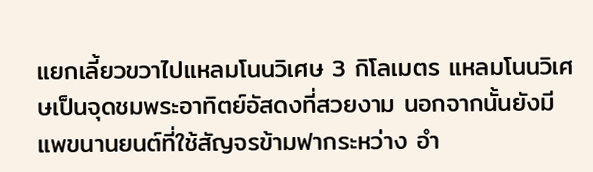แยกเลี้ยวขวาไปแหลมโนนวิเศษ 3 กิโลเมตร แหลมโนนวิเศษเป็นจุดชมพระอาทิตย์อัสดงที่สวยงาม นอกจากนั้นยังมีแพขนานยนต์ที่ใช้สัญจรข้ามฟากระหว่าง อำ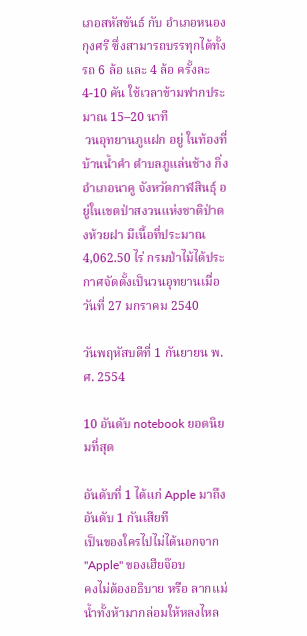เภอสหัสขันธ์ กับ อำเภอหนองกุงศรี ซึ่งสามารถบรรทุกได้ทั้งรถ 6 ล้อ และ 4 ล้อ ครั้งละ 4-10 คัน ใช้เวลาข้ามฟากประมาณ 15–20 นาที
 วนอุทยานภูแฝก อยู่ ในท้องที่บ้านน้ำคำ ตำบลภูแล่นช้าง กิ่งอำเภอนาคู จังหวัดกาฬสินธุ์ อยู่ในเขตป่าสงวนแห่งชาติป่าดงห้วยฝา มีเนื้อที่ประมาณ 4,062.50 ไร่ กรมป่าไม้ได้ประกาศจัดตั้งเป็นวนอุทยานเมื่อวันที่ 27 มกราคม 2540

วันพฤหัสบดีที่ 1 กันยายน พ.ศ. 2554

10 อันดับ notebook ยอดนิยมที่สุด

อันดับที่ 1 ได้แก่ Apple มาถึงอันดับ 1 กันเสียที
เป็นของใครไปไม่ได้นอกจาก "Apple" ของเฮียจ๊อบ
คงไม่ต้องอธิบาย หรือ ลากแม่น้ำทั้งห้ามากล่อมให้หลงไหล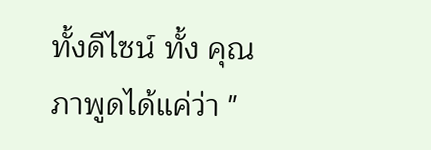ทั้งดีไซน์ ทั้ง คุณภาพูดได้แค่ว่า "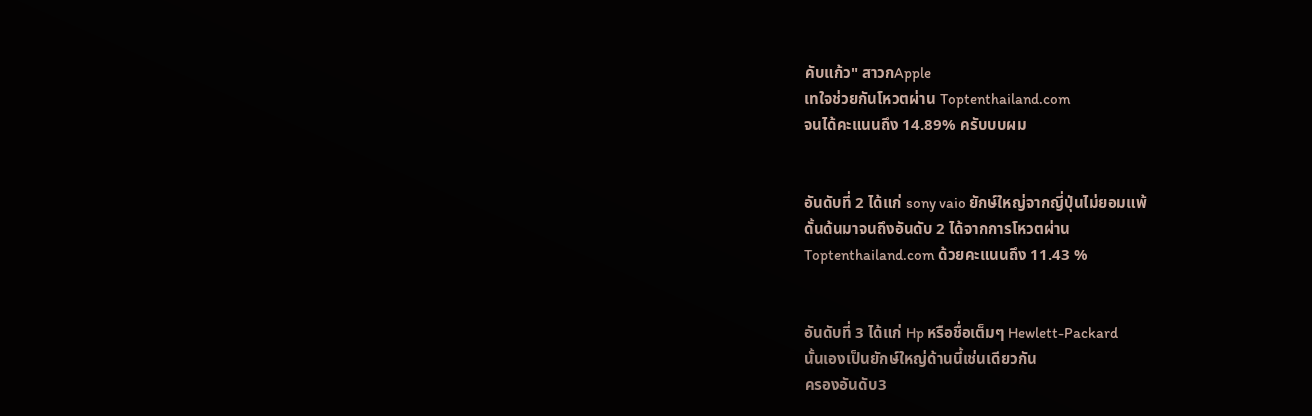คับแก้ว" สาวกApple
เทใจช่วยกันโหวตผ่าน Toptenthailand.com
จนได้คะแนนถึง 14.89% ครับบบผม


อันดับที่ 2 ได้แก่ sony vaio ยักษ์ใหญ่จากญี่ปุ่นไม่ยอมแพ้
ดั้นด้นมาจนถึงอันดับ 2 ได้จากการโหวตผ่าน
Toptenthailand.com ด้วยคะแนนถึง 11.43 %


อันดับที่ 3 ได้แก่ Hp หรือชื่อเต็มๆ Hewlett-Packard
นั้นเองเป็นยักษ์ใหญ่ด้านนี้เช่นเดียวกัน
ครองอันดับ3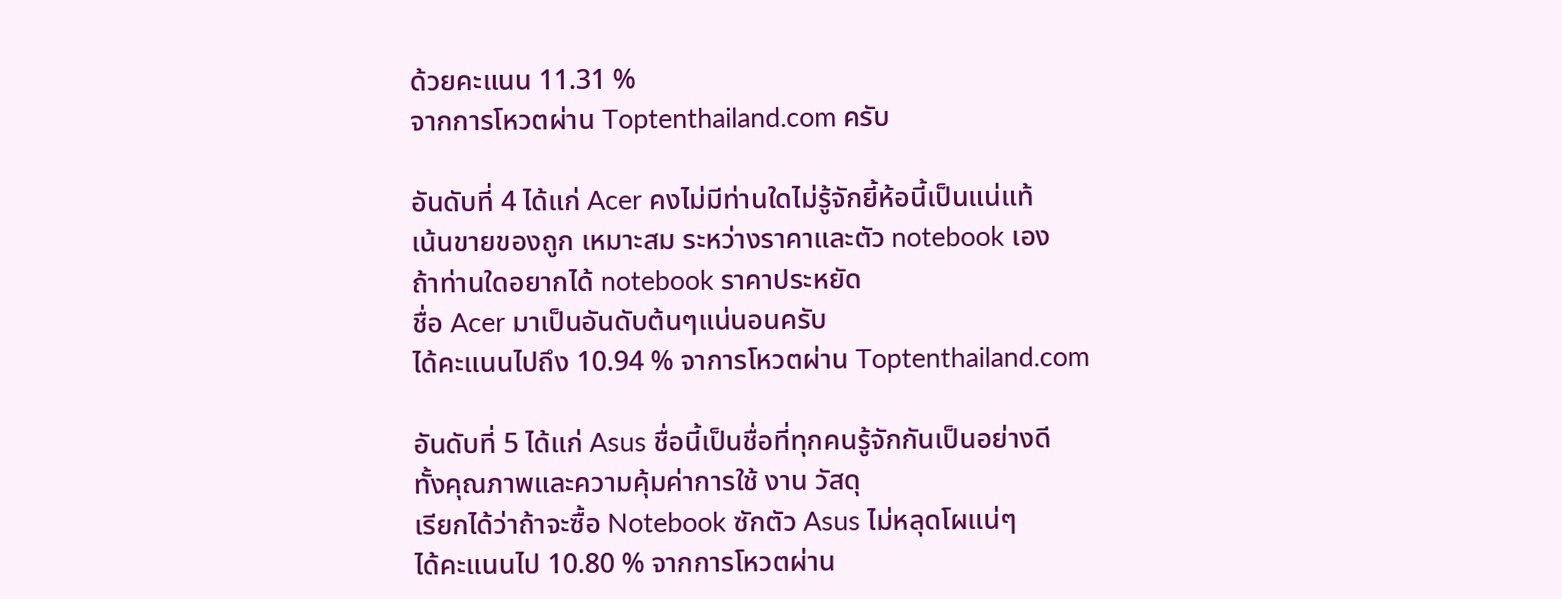ด้วยคะแนน 11.31 %
จากการโหวตผ่าน Toptenthailand.com ครับ

อันดับที่ 4 ได้แก่ Acer คงไม่มีท่านใดไม่รู้จักยี้ห้อนี้เป็นแน่แท้
เน้นขายของถูก เหมาะสม ระหว่างราคาและตัว notebook เอง
ถ้าท่านใดอยากได้ notebook ราคาประหยัด
ชื่อ Acer มาเป็นอันดับต้นๆแน่นอนครับ
ได้คะแนนไปถึง 10.94 % จาการโหวตผ่าน Toptenthailand.com

อันดับที่ 5 ได้แก่ Asus ชื่อนี้เป็นชื่อที่ทุกคนรู้จักกันเป็นอย่างดี
ทั้งคุณภาพและความคุ้มค่าการใช้ งาน วัสดุ
เรียกได้ว่าถ้าจะซื้อ Notebook ซักตัว Asus ไม่หลุดโผแน่ๆ
ได้คะแนนไป 10.80 % จากการโหวตผ่าน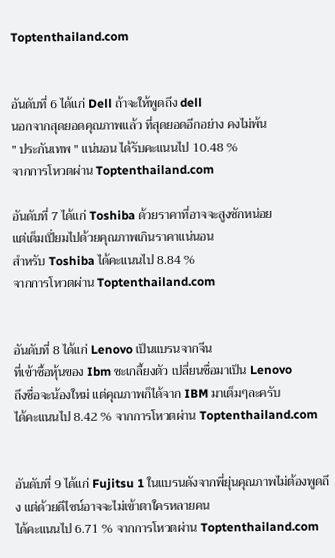Toptenthailand.com


อันดับที่ 6 ได้แก่ Dell ถ้าจะให้พูดถึง dell
นอกจากสุดยอดคุณภาพแล้ว ที่สุดยอดอีกอย่าง คงไม่พ้น
" ประกันเทพ " แน่นอน ได้รับคะแนนไป 10.48 %
จากการโหวตผ่าน Toptenthailand.com

อันดับที่ 7 ได้แก่ Toshiba ด้วยราคาที่อาจจะสูงซักหน่อย
แต่เต็มเปี่ยมไปด้วยคุณภาพเกินราคาแน่นอน
สำหรับ Toshiba ได้คะแนนไป 8.84 %
จากการโหวตผ่าน Toptenthailand.com


อันดับที่ 8 ได้แก่ Lenovo เป็นแบรนจากจีน
ที่เข้าซื้อหุ้นของ Ibm ซะเกลี้ยงตัว เปลี่ยนชื่อมาเป็น Lenovo
ถึงชื่อจะน้องใหม่ แต่คุณภาพก็ได้จาก IBM มาเต็มๆละครับ
ได้คะแนนไป 8.42 % จากการโหวตผ่าน Toptenthailand.com


อันดับที่ 9 ได้แก่ Fujitsu 1 ในแบรนดังจากพี่ยุ่นคุณภาพไม่ต้องพูดถึง แต่ด้วยดีไซน์อาจจะไม่เข้าตาใครหลายคน
ได้คะแนนไป 6.71 % จากการโหวตผ่าน Toptenthailand.com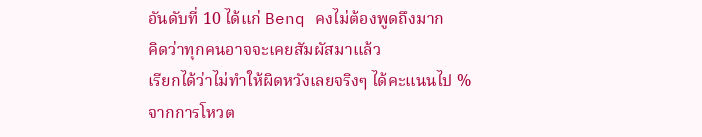อันดับที่ 10 ได้แก่ Benq คงไม่ต้องพูดถึงมาก
คิดว่าทุกคนอาจจะเคยสัมผัสมาแล้ว
เรียกได้ว่าไม่ทำให้ผิดหวังเลยจริงๆ ได้คะแนนไป %
จากการโหวต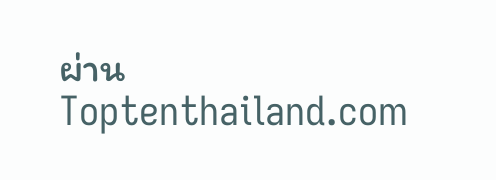ผ่าน Toptenthailand.com